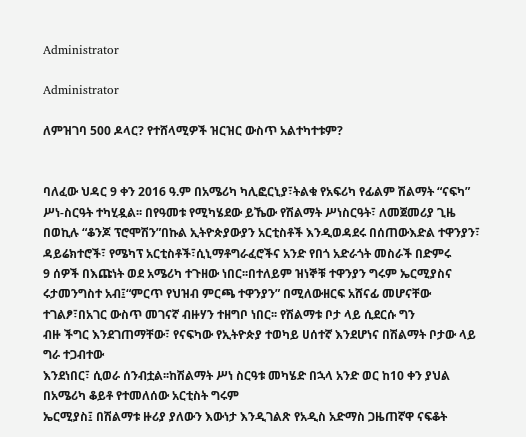Administrator

Administrator

ለምዝገባ 500 ዶላር? የተሸላሚዎች ዝርዝር ውስጥ አልተካተቱም?


ባለፈው ህዳር 9 ቀን 2016 ዓ.ም በአሜሪካ ካሊፎርኒያ፣ትልቁ የአፍሪካ የፊልም ሽልማት “ናፍካ” ሥነ-ስርዓት ተካሂዷል፡፡ በየዓመቱ የሚካሄደው ይኼው የሽልማት ሥነስርዓት፣ ለመጀመሪያ ጊዜ በወኪሉ “ቆንጆ ፕሮሞሽን”በኩል ኢትዮጵያውያን አርቲስቶች እንዲወዳደሩ በሰጠውእድል ተዋንያን፣ ዳይሬክተሮች፣ የሜካፕ አርቲስቶች፣ሲኒማቶግራፈሮችና አንድ የበጎ አድራጎት መስራች በድምሩ
9 ሰዎች በእጩነት ወደ አሜሪካ ተጉዘው ነበር፡፡በተለይም ዝነኞቹ ተዋንያን ግሩም ኤርሚያስና ሩታመንግስተ አብ፤“ምርጥ የህዝብ ምርጫ ተዋንያን” በሚለውዘርፍ አሸናፊ መሆናቸው ተገልፆ፣በአገር ውስጥ መገናኛ ብዙሃን ተዘግቦ ነበር፡፡ የሽልማቱ ቦታ ላይ ሲደርሱ ግን
ብዙ ችግር እንደገጠማቸው፣ የናፍካው የኢትዮጵያ ተወካይ ሀሰተኛ እንደሆነና በሽልማት ቦታው ላይ ግራ ተጋብተው
እንደነበር፣ ሲወራ ሰንብቷል፡፡ከሽልማት ሥነ ስርዓቱ መካሄድ በኋላ አንድ ወር ከ10 ቀን ያህል በአሜሪካ ቆይቶ የተመለሰው አርቲስት ግሩም
ኤርሚያስ፤ በሽልማቱ ዙሪያ ያለውን እውነታ እንዲገልጽ የአዲስ አድማስ ጋዜጠኛዋ ናፍቆት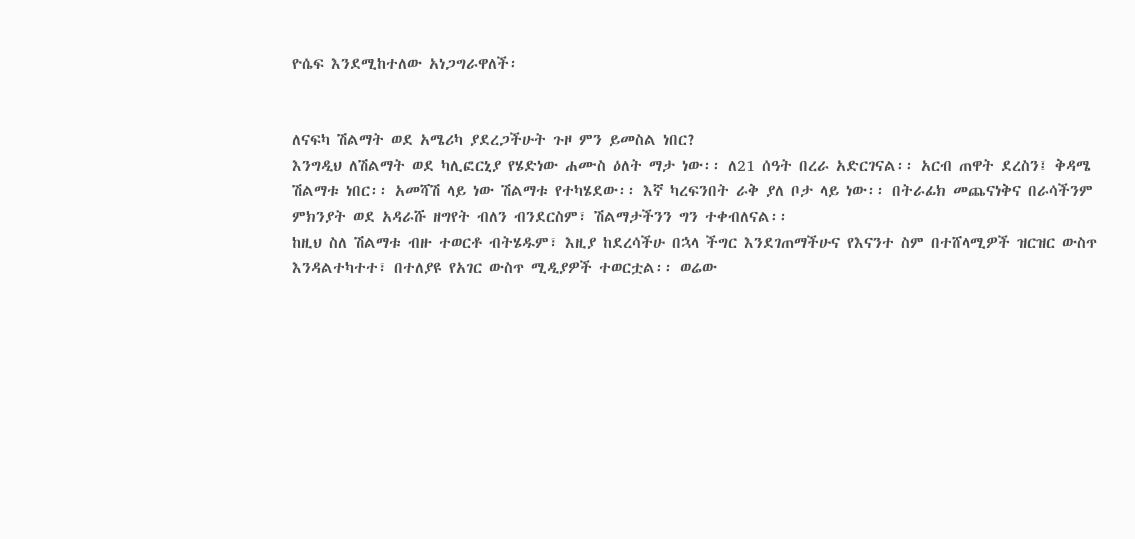ዮሴፍ እንደሚከተለው አነጋግራዋለች፡


ለናፍካ ሽልማት ወደ አሜሪካ ያደረጋችሁት ጉዞ ምን ይመስል ነበር?
እንግዲህ ለሽልማት ወደ ካሊፎርኒያ የሄድነው ሐሙስ ዕለት ማታ ነው፡፡ ለ21 ሰዓት በረራ አድርገናል፡፡ አርብ ጠዋት ደረስን፤ ቅዳሜ ሽልማቱ ነበር፡፡ አመሻሽ ላይ ነው ሽልማቱ የተካሄደው፡፡ እኛ ካረፍንበት ራቅ ያለ ቦታ ላይ ነው፡፡ በትራፊክ መጨናነቅና በራሳችንም ምክንያት ወደ አዳራሹ ዘግየት ብለን ብንደርስም፣ ሽልማታችንን ግን ተቀብለናል፡፡
ከዚህ ስለ ሽልማቱ ብዙ ተወርቶ ብትሄዱም፣ እዚያ ከደረሳችሁ በኋላ ችግር እንደገጠማችሁና የእናንተ ስም በተሸላሚዎች ዝርዝር ውስጥ እንዳልተካተተ፣ በተለያዩ የአገር ውስጥ ሚዲያዎች ተወርቷል፡፡ ወሬው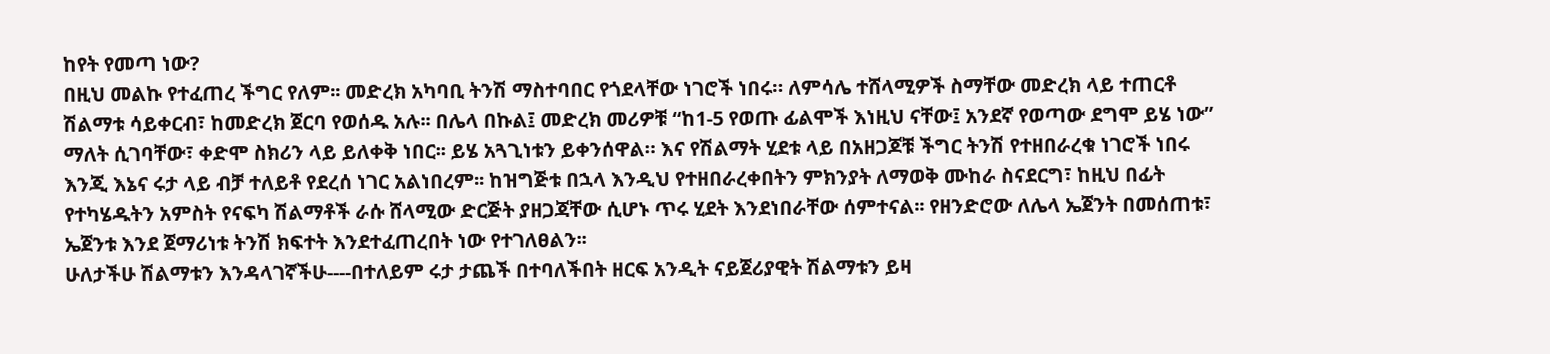ከየት የመጣ ነው?
በዚህ መልኩ የተፈጠረ ችግር የለም፡፡ መድረክ አካባቢ ትንሽ ማስተባበር የጎደላቸው ነገሮች ነበሩ። ለምሳሌ ተሸላሚዎች ስማቸው መድረክ ላይ ተጠርቶ ሽልማቱ ሳይቀርብ፣ ከመድረክ ጀርባ የወሰዱ አሉ፡፡ በሌላ በኩል፤ መድረክ መሪዎቹ “ከ1-5 የወጡ ፊልሞች እነዚህ ናቸው፤ አንደኛ የወጣው ደግሞ ይሄ ነው” ማለት ሲገባቸው፣ ቀድሞ ስክሪን ላይ ይለቀቅ ነበር፡፡ ይሄ አጓጊነቱን ይቀንሰዋል። እና የሽልማት ሂደቱ ላይ በአዘጋጆቹ ችግር ትንሽ የተዘበራረቁ ነገሮች ነበሩ እንጂ እኔና ሩታ ላይ ብቻ ተለይቶ የደረሰ ነገር አልነበረም፡፡ ከዝግጅቱ በኋላ እንዲህ የተዘበራረቀበትን ምክንያት ለማወቅ ሙከራ ስናደርግ፣ ከዚህ በፊት የተካሄዱትን አምስት የናፍካ ሽልማቶች ራሱ ሸላሚው ድርጅት ያዘጋጃቸው ሲሆኑ ጥሩ ሂደት እንደነበራቸው ሰምተናል፡፡ የዘንድሮው ለሌላ ኤጀንት በመሰጠቱ፣ ኤጀንቱ እንደ ጀማሪነቱ ትንሽ ክፍተት እንደተፈጠረበት ነው የተገለፀልን፡፡
ሁለታችሁ ሽልማቱን እንዳላገኛችሁ----በተለይም ሩታ ታጨች በተባለችበት ዘርፍ አንዲት ናይጀሪያዊት ሽልማቱን ይዛ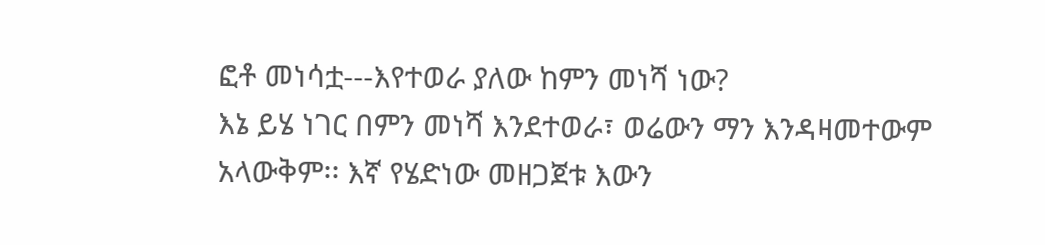ፎቶ መነሳቷ---እየተወራ ያለው ከምን መነሻ ነው?
እኔ ይሄ ነገር በምን መነሻ እንደተወራ፣ ወሬውን ማን እንዳዛመተውም አላውቅም፡፡ እኛ የሄድነው መዘጋጀቱ እውን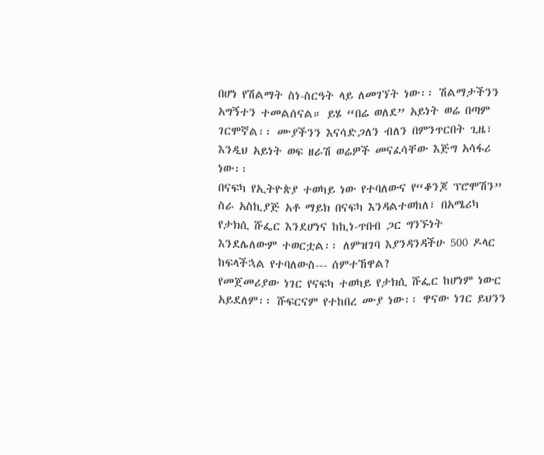በሆነ የሽልማት ስነ-ስርዓት ላይ ለመገኘት ነው፡፡ ሽልማታችንን አግኝተን ተመልሰናል። ይሄ “በሬ ወለደ” አይነት ወሬ በጣም ገርሞኛል፡፡ ሙያችንን እናሳድጋለን ብለን በምንጥርበት ጊዜ፣ እንዲህ አይነት ወፍ ዘራሽ ወሬዎች መናፈሳቸው እጅግ አሳፋሪ ነው፡፡
በናፍካ የኢትዮጵያ ተወካይ ነው የተባለውና የ“ቆንጆ ፕሮሞሽን” ስራ አስኪያጅ አቶ ማይክ በናፍካ እንዳልተወከለ፣ በአሜሪካ የታክሲ ሹፌር እንደሆነና ከኪነ-ጥበብ ጋር ግንኙነት እንደሌለውም ተወርቷል፡፡ ለምዝገባ እያንዳንዳችሁ 500 ዶላር ከፍላችኋል የተባለውስ--- ሰምተኸዋል?
የመጀመሪያው ነገር የናፍካ ተወካይ የታክሲ ሹፌር ከሆነም ነውር አይደለም፡፡ ሹፍርናም የተከበረ ሙያ ነው፡፡ ዋናው ነገር ይህንን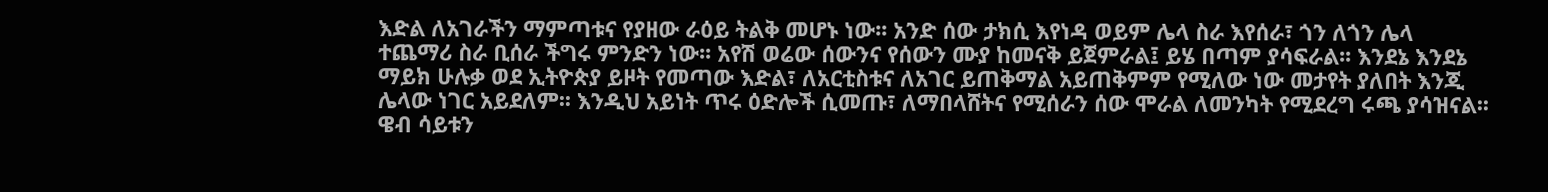እድል ለአገራችን ማምጣቱና የያዘው ራዕይ ትልቅ መሆኑ ነው፡፡ አንድ ሰው ታክሲ እየነዳ ወይም ሌላ ስራ እየሰራ፣ ጎን ለጎን ሌላ ተጨማሪ ስራ ቢሰራ ችግሩ ምንድን ነው፡፡ አየሽ ወሬው ሰውንና የሰውን ሙያ ከመናቅ ይጀምራል፤ ይሄ በጣም ያሳፍራል፡፡ እንደኔ እንደኔ ማይክ ሁሉቃ ወደ ኢትዮጵያ ይዞት የመጣው እድል፣ ለአርቲስቱና ለአገር ይጠቅማል አይጠቅምም የሚለው ነው መታየት ያለበት እንጂ ሌላው ነገር አይደለም፡፡ እንዲህ አይነት ጥሩ ዕድሎች ሲመጡ፣ ለማበላሸትና የሚሰራን ሰው ሞራል ለመንካት የሚደረግ ሩጫ ያሳዝናል፡፡ ዌብ ሳይቱን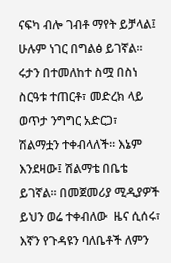ናፍካ ብሎ ገብቶ ማየት ይቻላል፤ ሁሉም ነገር በግልፅ ይገኛል፡፡
ሩታን በተመለከተ ስሟ በስነ ስርዓቱ ተጠርቶ፣ መድረክ ላይ ወጥታ ንግግር አድርጋ፣ ሽልማቷን ተቀብላለች፡፡ እኔም እንደዛው፤ ሽልማቴ በቤቴ ይገኛል፡፡ በመጀመሪያ ሚዲያዎች ይህን ወሬ ተቀብለው  ዜና ሲሰሩ፣  እኛን የጉዳዩን ባለቤቶች ለምን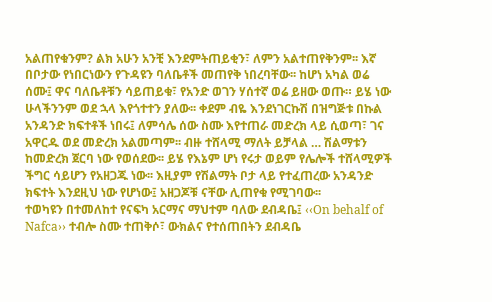አልጠየቁንም? ልክ አሁን አንቺ እንደምትጠይቂን፣ ለምን አልተጠየቅንም፡፡ እኛ በቦታው የነበርነውን የጉዳዩን ባለቤቶች መጠየቅ ነበረባቸው፡፡ ከሆነ አካል ወሬ ሰሙ፤ ዋና ባለቤቶቹን ሳይጠይቁ፣ የአንድ ወገን ሃሰተኛ ወሬ ይዘው ወጡ። ይሄ ነው ሁላችንንም ወደ ኋላ እየጎተተን ያለው፡፡ ቀደም ብዬ እንደነገርኩሽ በዝግጅቱ በኩል አንዳንድ ክፍተቶች ነበሩ፤ ለምሳሌ ሰው ስሙ እየተጠራ መድረክ ላይ ሲወጣ፣ ገና አዋርዱ ወደ መድረክ አልመጣም፡፡ ብዙ ተሸላሚ ማለት ይቻላል … ሽልማቱን ከመድረክ ጀርባ ነው የወሰደው፡፡ ይሄ የእኔም ሆነ የሩታ ወይም የሌሎች ተሸላሚዎች ችግር ሳይሆን የአዘጋጁ ነው፡፡ እዚያም የሽልማት ቦታ ላይ የተፈጠረው አንዳንድ ክፍተት እንደዚህ ነው የሆነው፤ አዘጋጆቹ ናቸው ሊጠየቁ የሚገባው፡፡
ተወካዩን በተመለከተ የናፍካ አርማና ማህተም ባለው ደብዳቤ፤ ‹‹On behalf of Nafca›› ተብሎ ስሙ ተጠቅሶ፣ ውክልና የተሰጠበትን ደብዳቤ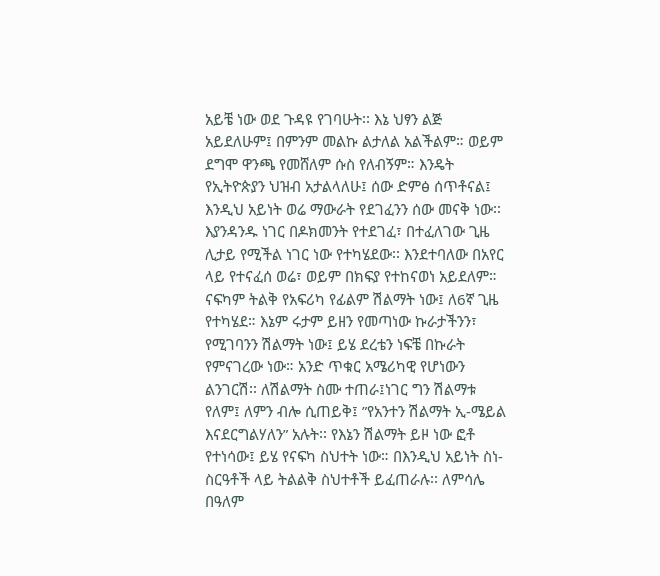አይቼ ነው ወደ ጉዳዩ የገባሁት፡፡ እኔ ህፃን ልጅ አይደለሁም፤ በምንም መልኩ ልታለል አልችልም። ወይም ደግሞ ዋንጫ የመሸለም ሱስ የለብኝም። እንዴት የኢትዮጵያን ህዝብ አታልላለሁ፤ ሰው ድምፅ ሰጥቶናል፤ እንዲህ አይነት ወሬ ማውራት የደገፈንን ሰው መናቅ ነው፡፡ እያንዳንዱ ነገር በዶክመንት የተደገፈ፣ በተፈለገው ጊዜ ሊታይ የሚችል ነገር ነው የተካሄደው፡፡ እንደተባለው በአየር ላይ የተናፈሰ ወሬ፣ ወይም በክፍያ የተከናወነ አይደለም። ናፍካም ትልቅ የአፍሪካ የፊልም ሽልማት ነው፤ ለ6ኛ ጊዜ የተካሄደ። እኔም ሩታም ይዘን የመጣነው ኩራታችንን፣ የሚገባንን ሽልማት ነው፤ ይሄ ደረቴን ነፍቼ በኩራት የምናገረው ነው። አንድ ጥቁር አሜሪካዊ የሆነውን ልንገርሽ፡፡ ለሽልማት ስሙ ተጠራ፤ነገር ግን ሽልማቱ የለም፤ ለምን ብሎ ሲጠይቅ፤ ”የአንተን ሽልማት ኢ-ሜይል እናደርግልሃለን” አሉት፡፡ የእኔን ሽልማት ይዞ ነው ፎቶ የተነሳው፤ ይሄ የናፍካ ስህተት ነው። በእንዲህ አይነት ስነ-ስርዓቶች ላይ ትልልቅ ስህተቶች ይፈጠራሉ፡፡ ለምሳሌ በዓለም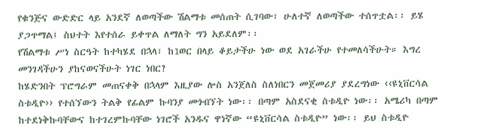የቁንጅና ውድድር ላይ አንደኛ ለወጣችው ሽልማቱ መሰጠት ሲገባው፣ ሁለተኛ ለወጣችው ተሰጥቷል፡፡ ይሄ ያጋጥማል፤ ስህተት እየተሰራ ይቀጥል ለማለት ግን አይደለም፡፡
የሽልማቱ ሥነ ስርዓት ከተካሄደ በኋላ፣ ከ1ወር በላይ ቆይታችሁ ነው ወደ አገራችሁ የተመለሳችሁት። እግረ መንገዳችሁን ያከናወናችሁት ነገር ነበር?
ከሄድንበት ፕሮግራም መጠናቀቅ በኋላም እዚያው ሎስ አንጀለስ ስለነበርን መጀመሪያ ያደረግነው ‹‹ዩኒቨርሳል ስቱዲዮ›› የተሰኘውን ትልቅ የፊልም ኩባንያ መጎብኘት ነው፡፡ በጣም አስደናቂ ስቱዲዮ ነው፡፡ አሜሪካ በጣም ከተደነቅኩባቸውና ከተገረምኩባቸው ነገሮች አንዱና ዋነኛው “ዩኒቨርሳል ስቱዲዮ” ነው፡፡ ይህ ስቱዲዮ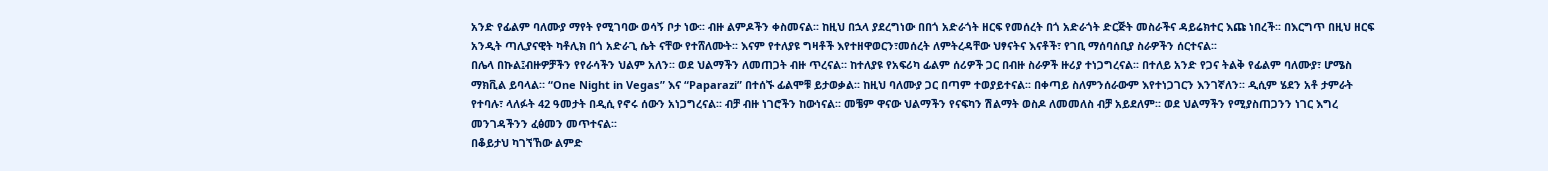አንድ የፊልም ባለሙያ ማየት የሚገባው ወሳኝ ቦታ ነው፡፡ ብዙ ልምዶችን ቀስመናል፡፡ ከዚህ በኋላ ያደረግነው በበጎ አድራጎት ዘርፍ የመሰረት በጎ አድራጎት ድርጅት መስራችና ዳይሬክተር እጩ ነበረች፡፡ በእርግጥ በዚህ ዘርፍ አንዲት ጣሊያናዊት ካቶሊክ በጎ አድራጊ ሴት ናቸው የተሸለሙት፡፡ እናም የተለያዩ ግዛቶች እየተዘዋወርን፣መሰረት ለምትረዳቸው ህፃናትና እናቶች፣ የገቢ ማሰባሰቢያ ስራዎችን ሰርተናል፡፡
በሌላ በኩል፤ብዙዎቻችን የየራሳችን ህልም አለን፡፡ ወደ ህልማችን ለመጠጋት ብዙ ጥረናል። ከተለያዩ የአፍሪካ ፊልም ሰሪዎች ጋር በብዙ ስራዎች ዙሪያ ተነጋግረናል፡፡ በተለይ አንድ የጋና ትልቅ የፊልም ባለሙያ፣ ሆሜስ ማክቪል ይባላል። “One Night in Vegas” እና “Paparazi” በተሰኙ ፊልሞቹ ይታወቃል፡፡ ከዚህ ባለሙያ ጋር በጣም ተወያይተናል፡፡ በቀጣይ ስለምንሰራውም እየተነጋገርን እንገኛለን፡፡ ዲሲም ሄደን አቶ ታምራት የተባሉ፣ ላለፉት 42 ዓመታት በዲሲ የኖሩ ሰውን አነጋግረናል፡፡ ብቻ ብዙ ነገሮችን ከውነናል፡፡ መቼም ዋናው ህልማችን የናፍካን ሽልማት ወስዶ ለመመለስ ብቻ አይደለም፡፡ ወደ ህልማችን የሚያስጠጋንን ነገር እግረ መንገዳችንን ፈፅመን መጥተናል፡፡
በቆይታህ ካገኘኸው ልምድ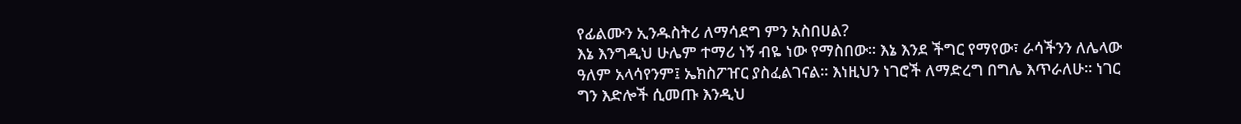የፊልሙን ኢንዱስትሪ ለማሳደግ ምን አስበሀል?
እኔ እንግዲህ ሁሌም ተማሪ ነኝ ብዬ ነው የማስበው፡፡ እኔ እንደ ችግር የማየው፣ ራሳችንን ለሌላው ዓለም አላሳየንም፤ ኤክስፖዠር ያስፈልገናል። እነዚህን ነገሮች ለማድረግ በግሌ እጥራለሁ፡፡ ነገር ግን እድሎች ሲመጡ እንዲህ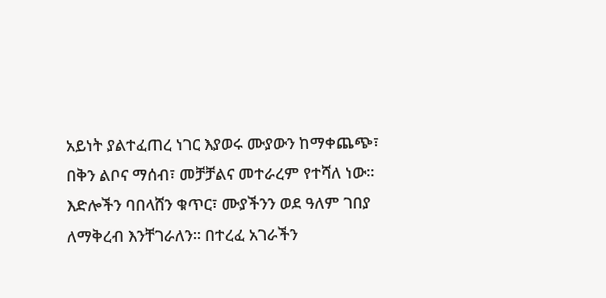አይነት ያልተፈጠረ ነገር እያወሩ ሙያውን ከማቀጨጭ፣ በቅን ልቦና ማሰብ፣ መቻቻልና መተራረም የተሻለ ነው፡፡ እድሎችን ባበላሸን ቁጥር፣ ሙያችንን ወደ ዓለም ገበያ ለማቅረብ እንቸገራለን፡፡ በተረፈ አገራችን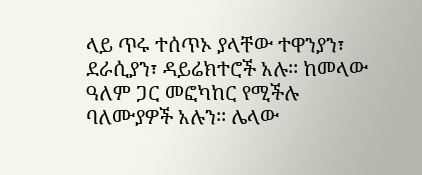ላይ ጥሩ ተሰጥኦ ያላቸው ተዋንያን፣ ደራሲያን፣ ዳይሬክተሮች አሉ፡፡ ከመላው ዓለም ጋር መፎካከር የሚችሉ ባለሙያዎች አሉን፡፡ ሌላው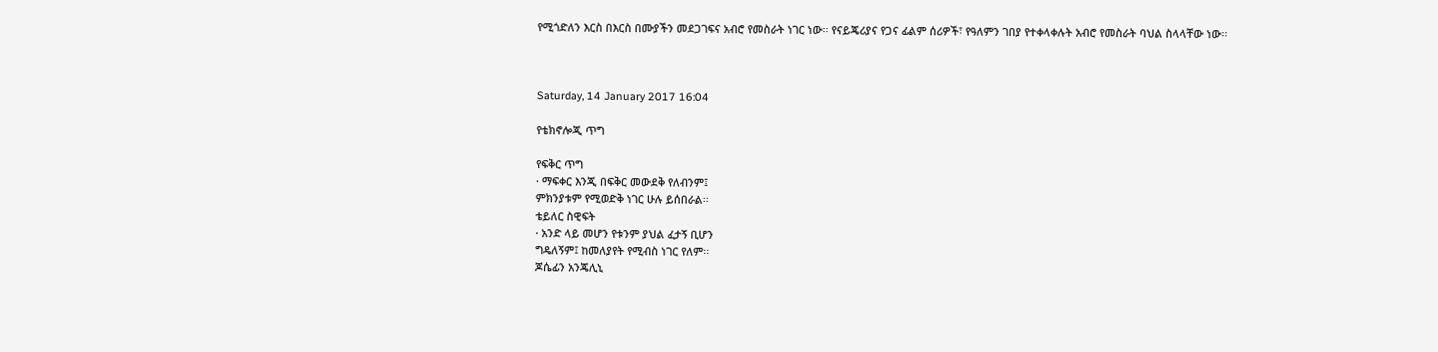የሚጎድለን እርስ በእርስ በሙያችን መደጋገፍና አብሮ የመስራት ነገር ነው፡፡ የናይጄሪያና የጋና ፊልም ሰሪዎች፣ የዓለምን ገበያ የተቀላቀሉት አብሮ የመስራት ባህል ስላላቸው ነው፡፡



Saturday, 14 January 2017 16:04

የቴክኖሎጂ ጥግ

የፍቅር ጥግ
· ማፍቀር እንጂ በፍቅር መውደቅ የለብንም፤
ምክንያቱም የሚወድቅ ነገር ሁሉ ይሰበራል፡፡
ቴይለር ስዊፍት
· አንድ ላይ መሆን የቱንም ያህል ፈታኝ ቢሆን
ግዴለኝም፤ ከመለያየት የሚብስ ነገር የለም፡፡
ጆሴፊን አንጄሊኒ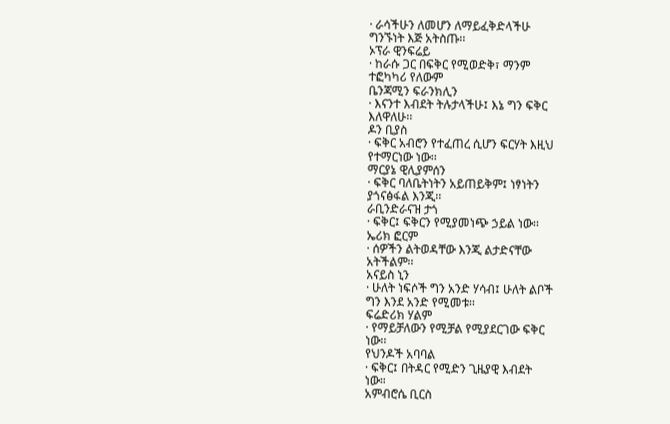· ራሳችሁን ለመሆን ለማይፈቅድላችሁ
ግንኙነት እጅ አትስጡ፡፡
ኦፕራ ዊንፍሬይ
· ከራሱ ጋር በፍቅር የሚወድቅ፣ ማንም
ተፎካካሪ የለውም
ቤንጃሚን ፍራንክሊን
· እናንተ እብደት ትሉታላችሁ፤ እኔ ግን ፍቅር
እለዋለሁ፡፡
ዶን ቢያስ
· ፍቅር አብሮን የተፈጠረ ሲሆን ፍርሃት እዚህ
የተማርነው ነው፡፡
ማርያኔ ዊሊያምሰን
· ፍቅር ባለቤትነትን አይጠይቅም፤ ነፃነትን
ያጎናፅፋል እንጂ፡፡
ራቢንድራናዝ ታጎ
· ፍቅር፤ ፍቅርን የሚያመነጭ ኃይል ነው፡፡
ኤሪክ ፎርም
· ሰዎችን ልትወዳቸው እንጂ ልታድናቸው
አትችልም፡፡
አናይስ ኒን
· ሁለት ነፍሶች ግን አንድ ሃሳብ፤ ሁለት ልቦች
ግን እንደ አንድ የሚመቱ፡፡
ፍሬድሪክ ሃልም
· የማይቻለውን የሚቻል የሚያደርገው ፍቅር
ነው፡፡
የህንዶች አባባል
· ፍቅር፤ በትዳር የሚድን ጊዜያዊ እብደት
ነው።
አምብሮሴ ቢርስ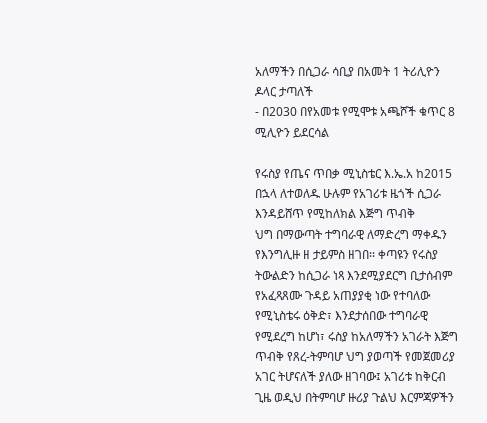አለማችን በሲጋራ ሳቢያ በአመት 1 ትሪሊዮን ዶላር ታጣለች
- በ2030 በየአመቱ የሚሞቱ አጫሾች ቁጥር 8 ሚሊዮን ይደርሳል

የሩስያ የጤና ጥበቃ ሚኒስቴር እ.ኤ.አ ከ2015 በኋላ ለተወለዱ ሁሉም የአገሪቱ ዜጎች ሲጋራ እንዳይሸጥ የሚከለክል እጅግ ጥብቅ
ህግ በማውጣት ተግባራዊ ለማድረግ ማቀዱን የእንግሊዙ ዘ ታይምስ ዘገበ፡፡ ቀጣዩን የሩስያ ትውልድን ከሲጋራ ነጻ እንደሚያደርግ ቢታሰብም የአፈጻጸሙ ጉዳይ አጠያያቂ ነው የተባለው የሚኒስቴሩ ዕቅድ፣ እንደታሰበው ተግባራዊ የሚደረግ ከሆነ፣ ሩስያ ከአለማችን አገራት እጅግ ጥብቅ የጸረ-ትምባሆ ህግ ያወጣች የመጀመሪያ አገር ትሆናለች ያለው ዘገባው፤ አገሪቱ ከቅርብ ጊዜ ወዲህ በትምባሆ ዙሪያ ጉልህ እርምጃዎችን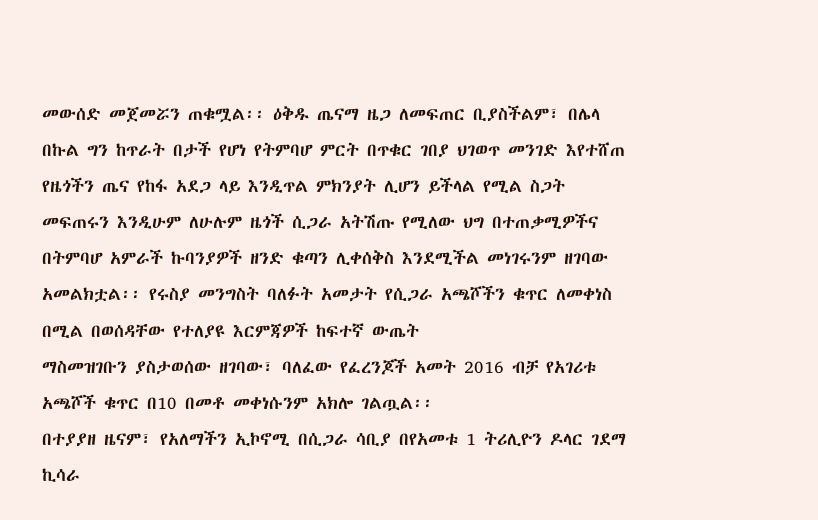መውሰድ መጀመሯን ጠቁሟል፡፡ ዕቅዱ ጤናማ ዜጋ ለመፍጠር ቢያስችልም፣ በሌላ በኩል ግን ከጥራት በታች የሆነ የትምባሆ ምርት በጥቁር ገበያ ህገወጥ መንገድ እየተሸጠ የዜጎችን ጤና የከፋ አደጋ ላይ እንዲጥል ምክንያት ሊሆን ይችላል የሚል ስጋት መፍጠሩን እንዲሁም ለሁሉም ዜጎች ሲጋራ አትሽጡ የሚለው ህግ በተጠቃሚዎችና በትምባሆ አምራች ኩባንያዎች ዘንድ ቁጣን ሊቀሰቅስ እንደሚችል መነገሩንም ዘገባው
አመልክቷል፡፡ የሩስያ መንግስት ባለፉት አመታት የሲጋራ አጫሾችን ቁጥር ለመቀነስ በሚል በወሰዳቸው የተለያዩ እርምጃዎች ከፍተኛ ውጤት
ማስመዝገቡን ያስታወሰው ዘገባው፣ ባለፈው የፈረንጆች አመት 2016 ብቻ የአገሪቱ አጫሾች ቁጥር በ10 በመቶ መቀነሱንም አክሎ ገልጧል፡፡
በተያያዘ ዜናም፣ የአለማችን ኢኮኖሚ በሲጋራ ሳቢያ በየአመቱ 1 ትሪሊዮን ዶላር ገደማ ኪሳራ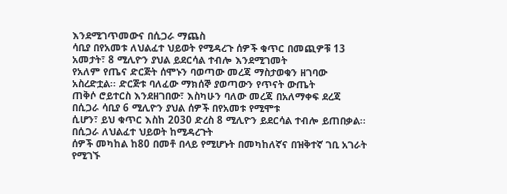እንደሚገጥመውና በሲጋራ ማጨስ
ሳቢያ በየአመቱ ለህልፈተ ህይወት የሚዳረጉ ሰዎች ቁጥር በመጪዎቹ 13 አመታት፣ 8 ሚሊዮን ያህል ይደርሳል ተብሎ እንደሚገመት
የአለም የጤና ድርጅት ሰሞኑን ባወጣው መረጃ ማስታወቁን ዘገባው አስረድቷል፡፡ ድርጅቱ ባለፈው ማክሰኞ ያወጣውን የጥናት ውጤት
ጠቅሶ ሮይተርስ እንደዘገበው፣ እስካሁን ባለው መረጃ በአለማቀፍ ደረጃ በሲጋራ ሳቢያ 6 ሚሊዮን ያህል ሰዎች በየአመቱ የሚሞቱ
ሲሆን፣ ይህ ቁጥር እስከ 2030 ድረስ 8 ሚሊዮን ይደርሳል ተብሎ ይጠበቃል፡፡ በሲጋራ ለህልፈተ ህይወት ከሚዳረጉት
ሰዎች መካከል ከ80 በመቶ በላይ የሚሆኑት በመካከለኛና በዝቅተኛ ገቢ አገራት የሚገኙ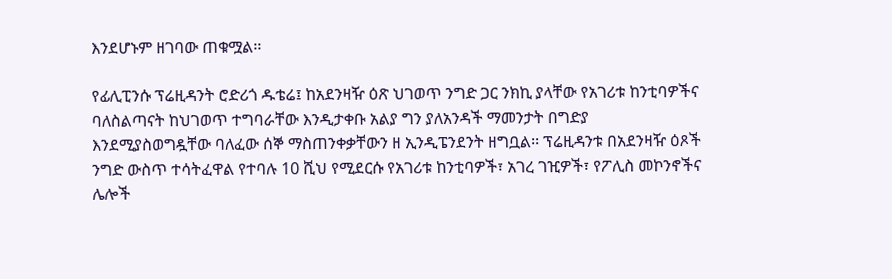እንደሆኑም ዘገባው ጠቁሟል፡፡

የፊሊፒንሱ ፕሬዚዳንት ሮድሪጎ ዱቴሬ፤ ከአደንዛዥ ዕጽ ህገወጥ ንግድ ጋር ንክኪ ያላቸው የአገሪቱ ከንቲባዎችና ባለስልጣናት ከህገወጥ ተግባራቸው እንዲታቀቡ አልያ ግን ያለአንዳች ማመንታት በግድያ እንደሚያስወግዷቸው ባለፈው ሰኞ ማስጠንቀቃቸውን ዘ ኢንዲፔንደንት ዘግቧል፡፡ ፕሬዚዳንቱ በአደንዛዥ ዕጾች ንግድ ውስጥ ተሳትፈዋል የተባሉ 10 ሺህ የሚደርሱ የአገሪቱ ከንቲባዎች፣ አገረ ገዢዎች፣ የፖሊስ መኮንኖችና ሌሎች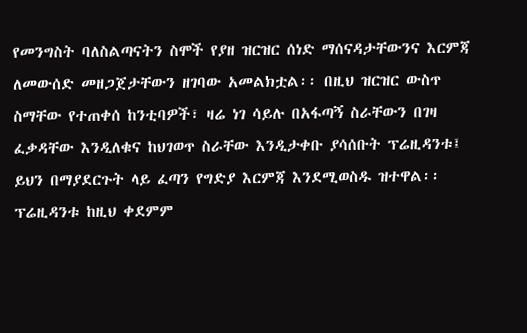የመንግስት ባለስልጣናትን ስሞች የያዘ ዝርዝር ሰነድ ማሰናዳታቸውንና እርምጃ ለመውሰድ መዘጋጀታቸውን ዘገባው አመልክቷል፡፡ በዚህ ዝርዝር ውስጥ ስማቸው የተጠቀሰ ከንቲባዎች፣ ዛሬ ነገ ሳይሉ በአፋጣኝ ስራቸውን በገዛ ፈቃዳቸው እንዲለቁና ከህገወጥ ስራቸው እንዲታቀቡ ያሳሰቡት ፕሬዚዳንቱ፤ ይህን በማያደርጉት ላይ ፈጣን የግድያ እርምጃ እንደሚወስዱ ዝተዋል፡፡ ፕሬዚዳንቱ ከዚህ ቀደምም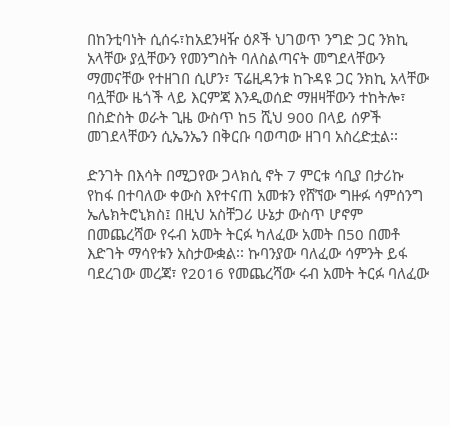በከንቲባነት ሲሰሩ፣ከአደንዛዥ ዕጾች ህገወጥ ንግድ ጋር ንክኪ አላቸው ያሏቸውን የመንግስት ባለስልጣናት መግደላቸውን ማመናቸው የተዘገበ ሲሆን፣ ፕሬዚዳንቱ ከጉዳዩ ጋር ንክኪ አላቸው ባሏቸው ዜጎች ላይ እርምጃ እንዲወሰድ ማዘዛቸውን ተከትሎ፣ በስድስት ወራት ጊዜ ውስጥ ከ5 ሺህ 900 በላይ ሰዎች መገደላቸውን ሲኤንኤን በቅርቡ ባወጣው ዘገባ አስረድቷል፡፡

ድንገት በእሳት በሚጋየው ጋላክሲ ኖት 7 ምርቱ ሳቢያ በታሪኩ የከፋ በተባለው ቀውስ እየተናጠ አመቱን የሸኘው ግዙፉ ሳምሰንግ ኤሌክትሮኒክስ፤ በዚህ አስቸጋሪ ሁኔታ ውስጥ ሆኖም በመጨረሻው የሩብ አመት ትርፉ ካለፈው አመት በ50 በመቶ እድገት ማሳየቱን አስታውቋል፡፡ ኩባንያው ባለፈው ሳምንት ይፋ ባደረገው መረጃ፣ የ2016 የመጨረሻው ሩብ አመት ትርፉ ባለፈው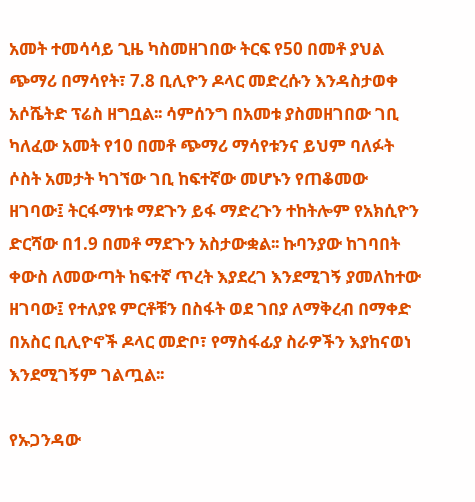አመት ተመሳሳይ ጊዜ ካስመዘገበው ትርፍ የ50 በመቶ ያህል ጭማሪ በማሳየት፣ 7.8 ቢሊዮን ዶላር መድረሱን እንዳስታወቀ አሶሼትድ ፕሬስ ዘግቧል፡፡ ሳምሰንግ በአመቱ ያስመዘገበው ገቢ ካለፈው አመት የ10 በመቶ ጭማሪ ማሳየቱንና ይህም ባለፉት ሶስት አመታት ካገኘው ገቢ ከፍተኛው መሆኑን የጠቆመው ዘገባው፤ ትርፋማነቱ ማደጉን ይፋ ማድረጉን ተከትሎም የአክሲዮን ድርሻው በ1.9 በመቶ ማደጉን አስታውቋል፡፡ ኩባንያው ከገባበት ቀውስ ለመውጣት ከፍተኛ ጥረት እያደረገ እንደሚገኝ ያመለከተው ዘገባው፤ የተለያዩ ምርቶቹን በስፋት ወደ ገበያ ለማቅረብ በማቀድ በአስር ቢሊዮኖች ዶላር መድቦ፣ የማስፋፊያ ስራዎችን እያከናወነ እንደሚገኝም ገልጧል፡፡

የኡጋንዳው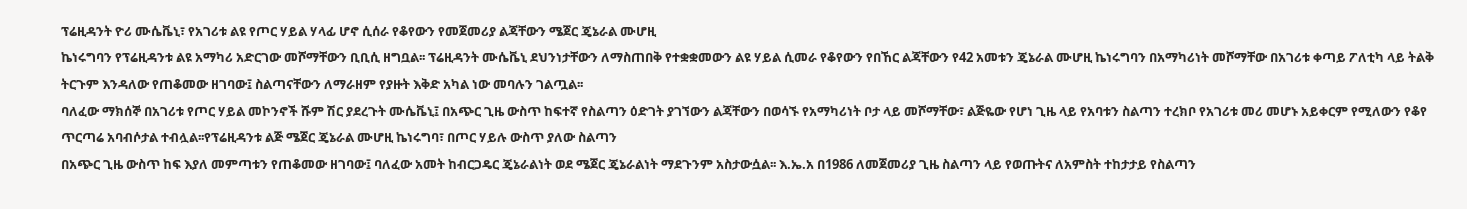ፕሬዚዳንት ዮሪ ሙሴቬኒ፣ የአገሪቱ ልዩ የጦር ሃይል ሃላፊ ሆኖ ሲሰራ የቆየውን የመጀመሪያ ልጃቸውን ሜጀር ጄኔራል ሙሆዚ
ኬነሩግባን የፕሬዚዳንቱ ልዩ አማካሪ አድርገው መሾማቸውን ቢቢሲ ዘግቧል፡፡ ፕሬዚዳንት ሙሴቬኒ ደህንነታቸውን ለማስጠበቅ የተቋቋመውን ልዩ ሃይል ሲመራ የቆየውን የበኸር ልጃቸውን የ42 አመቱን ጄኔራል ሙሆዚ ኬነሩግባን በአማካሪነት መሾማቸው በአገሪቱ ቀጣይ ፖለቲካ ላይ ትልቅ ትርጉም እንዳለው የጠቆመው ዘገባው፤ ስልጣናቸውን ለማራዘም የያዙት እቅድ አካል ነው መባሉን ገልጧል፡፡
ባለፈው ማክሰኞ በአገሪቱ የጦር ሃይል መኮንኖች ሹም ሽር ያደረጉት ሙሴቬኒ፤ በአጭር ጊዜ ውስጥ ከፍተኛ የስልጣን ዕድገት ያገኘውን ልጃቸውን በወሳኙ የአማካሪነት ቦታ ላይ መሾማቸው፣ ልጅዬው የሆነ ጊዜ ላይ የአባቱን ስልጣን ተረክቦ የአገሪቱ መሪ መሆኑ አይቀርም የሚለውን የቆየ ጥርጣሬ አባብሶታል ተብሏል፡፡የፕሬዚዳንቱ ልጅ ሜጀር ጄኔራል ሙሆዚ ኬነሩግባ፣ በጦር ሃይሉ ውስጥ ያለው ስልጣን
በአጭር ጊዜ ውስጥ ከፍ እያለ መምጣቱን የጠቆመው ዘገባው፤ ባለፈው አመት ከብርጋዴር ጄኔራልነት ወደ ሜጀር ጄኔራልነት ማደጉንም አስታውሷል፡፡ እ.ኤ.አ በ1986 ለመጀመሪያ ጊዜ ስልጣን ላይ የወጡትና ለአምስት ተከታታይ የስልጣን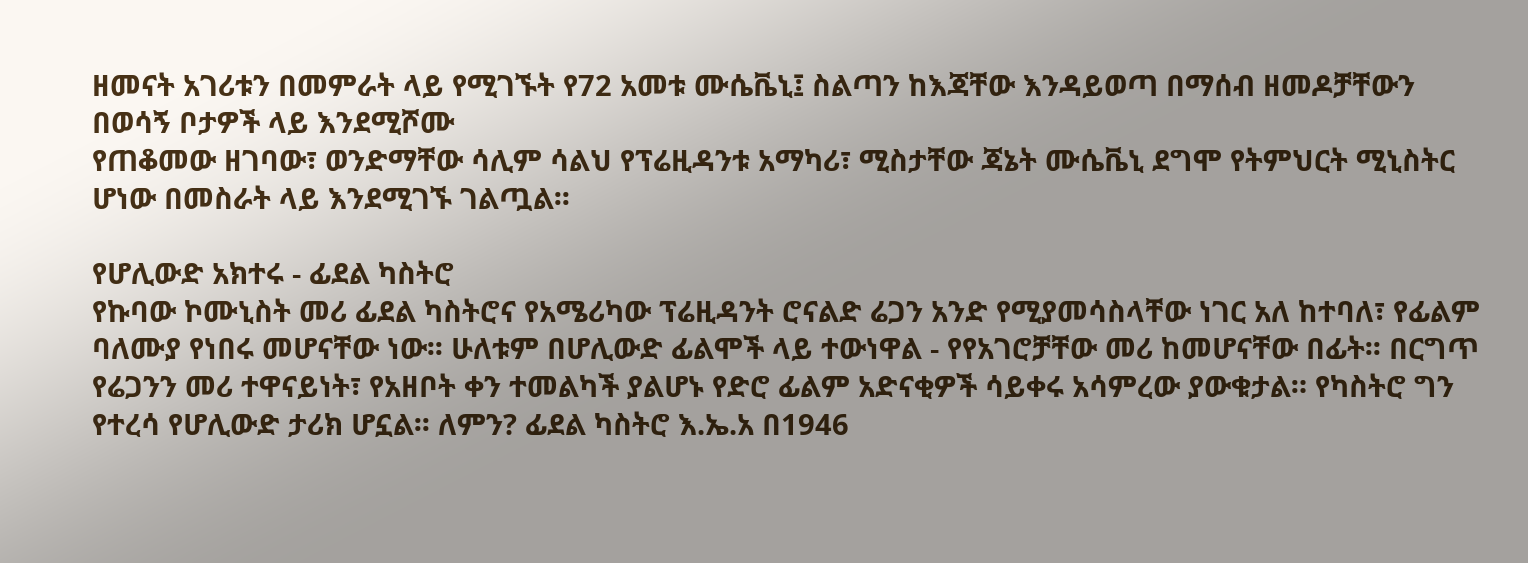ዘመናት አገሪቱን በመምራት ላይ የሚገኙት የ72 አመቱ ሙሴቬኒ፤ ስልጣን ከእጃቸው እንዳይወጣ በማሰብ ዘመዶቻቸውን በወሳኝ ቦታዎች ላይ እንደሚሾሙ
የጠቆመው ዘገባው፣ ወንድማቸው ሳሊም ሳልህ የፕሬዚዳንቱ አማካሪ፣ ሚስታቸው ጃኔት ሙሴቬኒ ደግሞ የትምህርት ሚኒስትር ሆነው በመስራት ላይ እንደሚገኙ ገልጧል፡፡

የሆሊውድ አክተሩ - ፊደል ካስትሮ
የኩባው ኮሙኒስት መሪ ፊደል ካስትሮና የአሜሪካው ፕሬዚዳንት ሮናልድ ሬጋን አንድ የሚያመሳስላቸው ነገር አለ ከተባለ፣ የፊልም ባለሙያ የነበሩ መሆናቸው ነው፡፡ ሁለቱም በሆሊውድ ፊልሞች ላይ ተውነዋል - የየአገሮቻቸው መሪ ከመሆናቸው በፊት፡፡ በርግጥ የሬጋንን መሪ ተዋናይነት፣ የአዘቦት ቀን ተመልካች ያልሆኑ የድሮ ፊልም አድናቂዎች ሳይቀሩ አሳምረው ያውቁታል። የካስትሮ ግን የተረሳ የሆሊውድ ታሪክ ሆኗል፡፡ ለምን? ፊደል ካስትሮ እ.ኤ.አ በ1946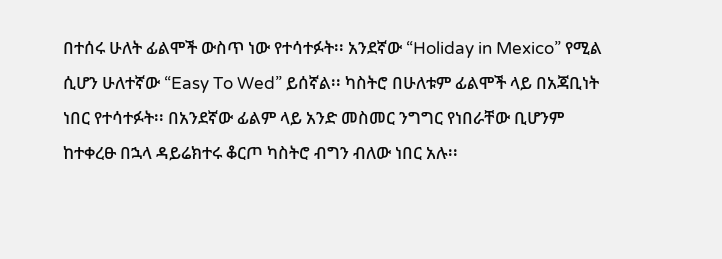በተሰሩ ሁለት ፊልሞች ውስጥ ነው የተሳተፉት፡፡ አንደኛው “Holiday in Mexico” የሚል ሲሆን ሁለተኛው “Easy To Wed” ይሰኛል፡፡ ካስትሮ በሁለቱም ፊልሞች ላይ በአጃቢነት ነበር የተሳተፉት፡፡ በአንደኛው ፊልም ላይ አንድ መስመር ንግግር የነበራቸው ቢሆንም ከተቀረፁ በኋላ ዳይሬክተሩ ቆርጦ ካስትሮ ብግን ብለው ነበር አሉ፡፡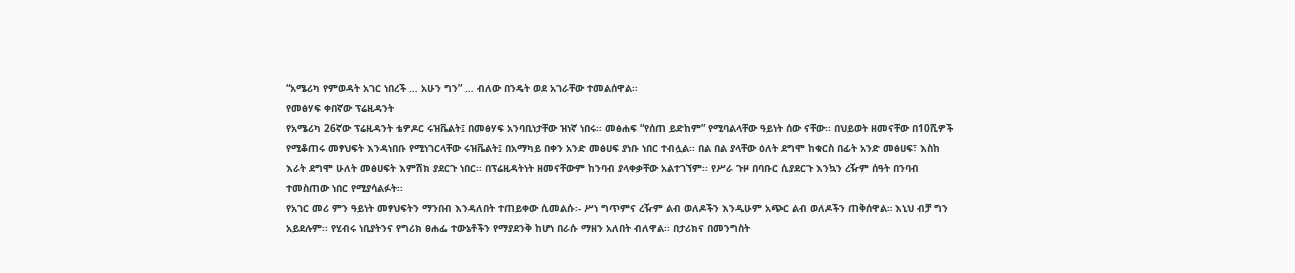“አሜሪካ የምወዳት አገር ነበረች … አሁን ግን” … ብለው በንዴት ወደ አገራቸው ተመልሰዋል፡፡
የመፅሃፍ ቀበኛው ፕሬዚዳንት
የአሜሪካ 26ኛው ፕሬዚዳንት ቴዎዶር ሩዝቬልት፤ በመፅሃፍ አንባቢነታቸው ዝነኛ ነበሩ፡፡ መፅሐፍ “የሰጠ ይድከም” የሚባልላቸው ዓይነት ሰው ናቸው፡፡ በህይወት ዘመናቸው በ10ሺዎች የሚቆጠሩ መፃህፍት እንዳነበቡ የሚነገርላቸው ሩዝቬልት፤ በአማካይ በቀን አንድ መፅሀፍ ያነቡ ነበር ተብሏል፡፡ በል በል ያላቸው ዕለት ደግሞ ከቁርስ በፊት አንድ መፅሀፍ፣ እስከ እራት ደግሞ ሁለት መፅሀፍት እምሽክ ያደርጉ ነበር፡፡ በፕሬዚዳትነት ዘመናቸውም ከንባብ ያላቀቃቸው አልተገኘም፡፡ የሥራ ጉዞ በባቡር ሲያደርጉ እንኳን ረዥም ሰዓት በንባብ ተመስጠው ነበር የሚያሳልፉት፡፡
የአገር መሪ ምን ዓይነት መፃህፍትን ማንበብ እንዳለበት ተጠይቀው ሲመልሱ፡- ሥነ ግጥምና ረዥም ልብ ወለዶችን እንዲሁም አጭር ልብ ወለዶችን ጠቅሰዋል። እኒህ ብቻ ግን አይደሉም፡፡ የሂብሩ ነቢያትንና የግሪክ ፀሐፌ ተውኔቶችን የማያደንቅ ከሆነ በራሱ ማዘን አለበት ብለዋል፡፡ በታሪክና በመንግስት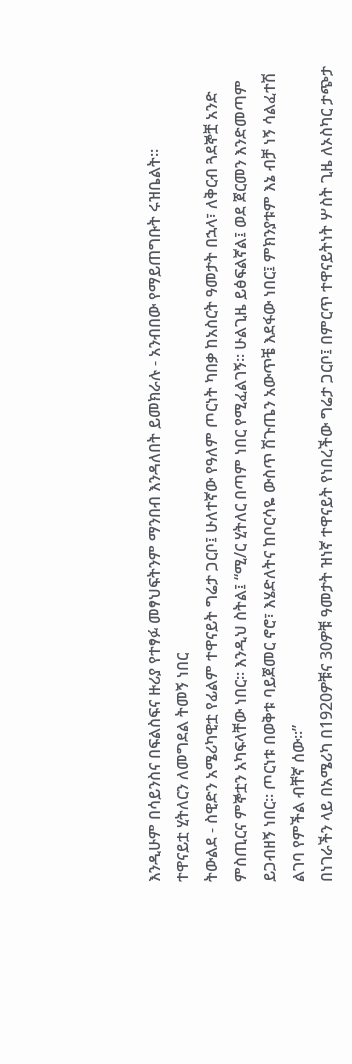እንዲሁም በሳይንስና በፍልስፍና ዙሪያ የተፃፉ መፃህፍትንም ማንበብ እንዳለበት ይመክራሉ - አንብበው የማይጠግቡት ሩዝቤልት፡፡
ተዋናይቷ ሂትለርን ለመግደል ትመኝ ነበር
ትውልደ - ስዊድን አሜሪካዊቷ የፊልም ተዋናይት ግሬታ ጋርቦ፤ ሁለተኛው የዓለም ጦርነት ካበቃ ከአስርት ዓመታት በኋላ፣ ለቅርብ ጓደኞቿ አንድ ምስጢርና ምኞቷን አካፍላቸው ነበር፡፡ እንዲህ ስትል፤ “ሚ/ር ሂትለር በጣም ነበር የሚፈልገኝ፡፡ ሁልጊዜ ይፅፍልኛል፤ ወደ ጀርመን እንድመጣም ይጋብዘኝ ነበር፡፡ ጦርነቱ በወቅቱ ባይጀመር ኖሮ፣ እሄድለትና ከቦርሳዬ ውስጥ ሽጉጤን አውጥቼ እደፋው ነበር፤ ምክንያቱም እኔ ብቻ ነኝ ሳልፈተሽ ልገባ የምችል ብቸኛ ሰው፡፡”
በነገራችን ላይ በአሜሪካ በ1920ዎቹና 30ዎቹ ዓመታት ዝነኛ ተዋናይት የነበረችው ግሬታ ጋርቦ፤ በምርጥ ተዋናይትነት ሦስት ጊዜ ለኦስካር ታጭታ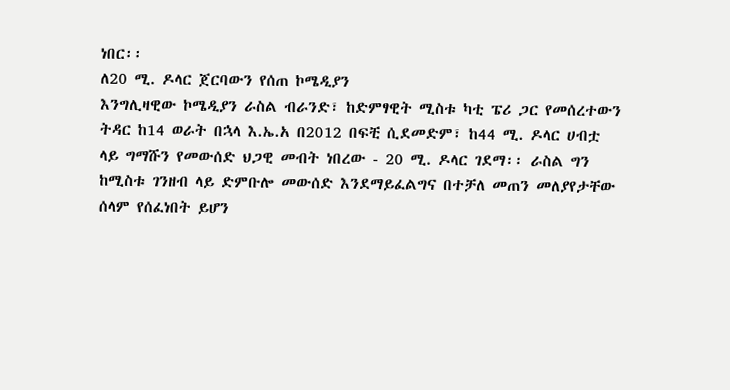ነበር፡፡
ለ20 ሚ. ዶላር ጀርባውን የሰጠ ኮሜዲያን
እንግሊዛዊው ኮሜዲያን ራስል ብራንድ፣ ከድምፃዊት ሚስቱ ካቲ ፔሪ ጋር የመሰረተውን ትዳር ከ14 ወራት በኋላ እ.ኤ.አ በ2012 በፍቺ ሲደመድም፣ ከ44 ሚ. ዶላር ሀብቷ ላይ ግማሹን የመውሰድ ህጋዊ መብት ነበረው - 20 ሚ. ዶላር ገደማ፡፡ ራስል ግን ከሚስቱ ገንዘብ ላይ ድምቡሎ መውሰድ እንደማይፈልግና በተቻለ መጠን መለያየታቸው ሰላም የሰፈነበት ይሆን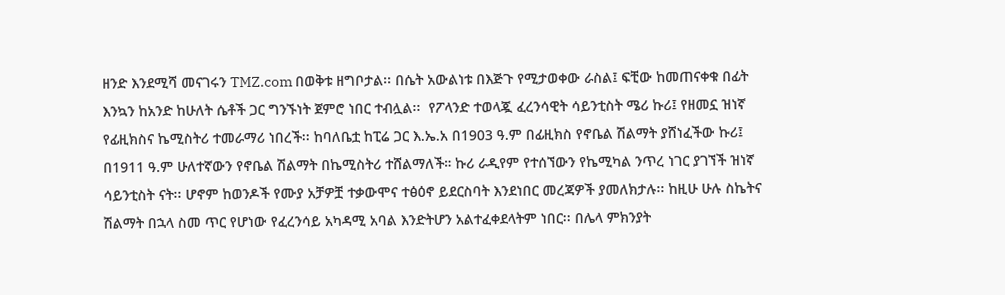ዘንድ እንደሚሻ መናገሩን TMZ.com በወቅቱ ዘግቦታል፡፡ በሴት አውልነቱ በእጅጉ የሚታወቀው ራስል፤ ፍቺው ከመጠናቀቁ በፊት እንኳን ከአንድ ከሁለት ሴቶች ጋር ግንኙነት ጀምሮ ነበር ተብሏል፡፡  የፖላንድ ተወላጇ ፈረንሳዊት ሳይንቲስት ሜሪ ኩሪ፤ የዘመኗ ዝነኛ የፊዚክስና ኬሚስትሪ ተመራማሪ ነበረች፡፡ ከባለቤቷ ከፒሬ ጋር እ.ኤ.አ በ1903 ዓ.ም በፊዚክስ የኖቤል ሽልማት ያሸነፈችው ኩሪ፤ በ1911 ዓ.ም ሁለተኛውን የኖቤል ሽልማት በኬሚስትሪ ተሸልማለች። ኩሪ ራዲየም የተሰኘውን የኬሚካል ንጥረ ነገር ያገኘች ዝነኛ ሳይንቲስት ናት፡፡ ሆኖም ከወንዶች የሙያ አቻዎቿ ተቃውሞና ተፅዕኖ ይደርስባት እንደነበር መረጃዎች ያመለክታሉ፡፡ ከዚሁ ሁሉ ስኬትና ሽልማት በኋላ ስመ ጥር የሆነው የፈረንሳይ አካዳሚ አባል እንድትሆን አልተፈቀደላትም ነበር፡፡ በሌላ ምክንያት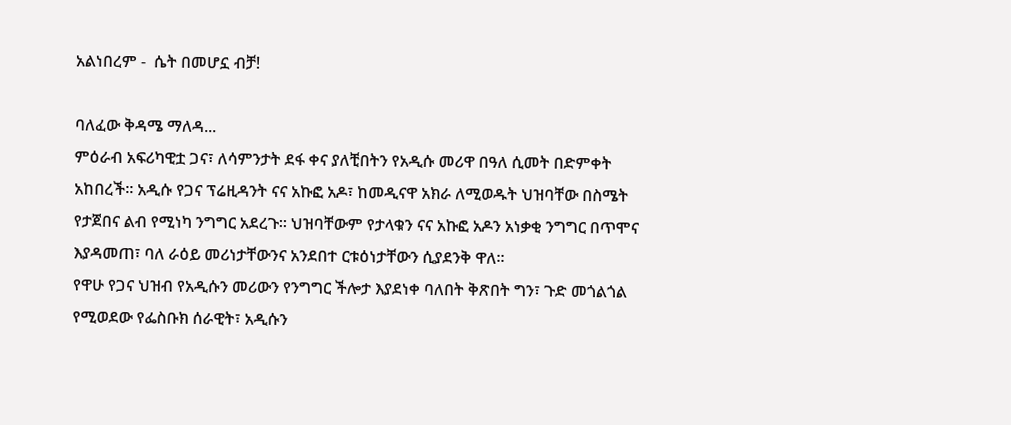አልነበረም -  ሴት በመሆኗ ብቻ!

ባለፈው ቅዳሜ ማለዳ...
ምዕራብ አፍሪካዊቷ ጋና፣ ለሳምንታት ደፋ ቀና ያለቺበትን የአዲሱ መሪዋ በዓለ ሲመት በድምቀት አከበረች፡፡ አዲሱ የጋና ፕሬዚዳንት ናና አኩፎ አዶ፣ ከመዲናዋ አክራ ለሚወዱት ህዝባቸው በስሜት የታጀበና ልብ የሚነካ ንግግር አደረጉ፡፡ ህዝባቸውም የታላቁን ናና አኩፎ አዶን አነቃቂ ንግግር በጥሞና እያዳመጠ፣ ባለ ራዕይ መሪነታቸውንና አንደበተ ርቱዕነታቸውን ሲያደንቅ ዋለ፡፡
የዋሁ የጋና ህዝብ የአዲሱን መሪውን የንግግር ችሎታ እያደነቀ ባለበት ቅጽበት ግን፣ ጉድ መጎልጎል የሚወደው የፌስቡክ ሰራዊት፣ አዲሱን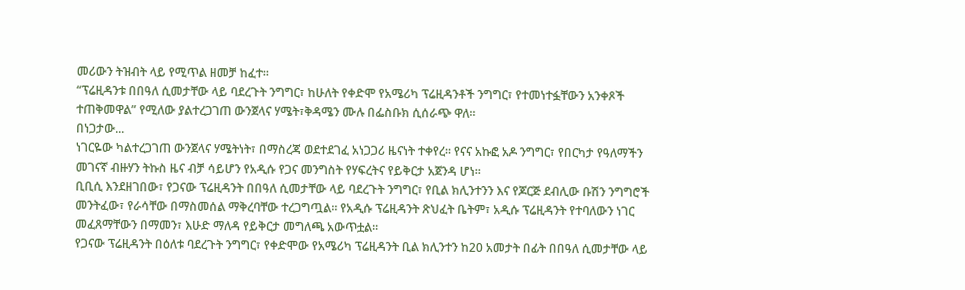መሪውን ትዝብት ላይ የሚጥል ዘመቻ ከፈተ፡፡
“ፕሬዚዳንቱ በበዓለ ሲመታቸው ላይ ባደረጉት ንግግር፣ ከሁለት የቀድሞ የአሜሪካ ፕሬዚዳንቶች ንግግር፣ የተመነተፏቸውን አንቀጾች ተጠቅመዋል” የሚለው ያልተረጋገጠ ውንጀላና ሃሜት፣ቅዳሜን ሙሉ በፌስቡክ ሲሰራጭ ዋለ፡፡
በነጋታው...
ነገርዬው ካልተረጋገጠ ውንጀላና ሃሜትነት፣ በማስረጃ ወደተደገፈ አነጋጋሪ ዜናነት ተቀየረ፡፡ የናና አኩፎ አዶ ንግግር፣ የበርካታ የዓለማችን መገናኛ ብዙሃን ትኩስ ዜና ብቻ ሳይሆን የአዲሱ የጋና መንግስት የሃፍረትና የይቅርታ አጀንዳ ሆነ፡፡
ቢቢሲ እንደዘገበው፣ የጋናው ፕሬዚዳንት በበዓለ ሲመታቸው ላይ ባደረጉት ንግግር፣ የቢል ክሊንተንን እና የጆርጅ ደብሊው ቡሽን ንግግሮች መንትፈው፣ የራሳቸው በማስመሰል ማቅረባቸው ተረጋግጧል፡፡ የአዲሱ ፕሬዚዳንት ጽህፈት ቤትም፣ አዲሱ ፕሬዚዳንት የተባለውን ነገር መፈጸማቸውን በማመን፣ እሁድ ማለዳ የይቅርታ መግለጫ አውጥቷል፡፡
የጋናው ፕሬዚዳንት በዕለቱ ባደረጉት ንግግር፣ የቀድሞው የአሜሪካ ፕሬዚዳንት ቢል ክሊንተን ከ20 አመታት በፊት በበዓለ ሲመታቸው ላይ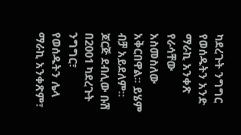ካደረጉት ንግግር የወሰዱትን አንድ ማራኪ አንቀጽ የራሳቸው አስመስለው አቅርበዋል፡፡ ይሄም ብቻ አይደለም። ጆርጅ ደብሊው ቡሽ በ2001 ካደረጉት ንግግር፣ የወሰዱትን ሌላ ማራኪ አንቀጽም፣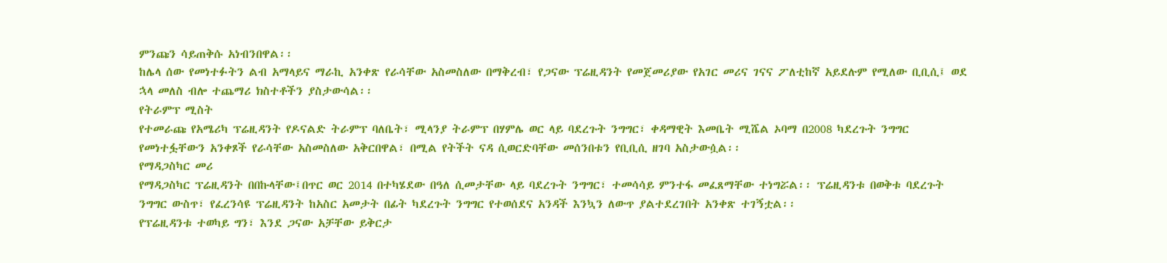ምንጩን ሳይጠቅሱ አነብንበዋል፡፡
ከሌላ ሰው የመነተፉትን ልብ አማላይና ማራኪ አንቀጽ የራሳቸው አስመስለው በማቅረብ፣ የጋናው ፕሬዚዳንት የመጀመሪያው የአገር መሪና ገናና ፖለቲከኛ አይደሉም የሚለው ቢቢሲ፤ ወደ ኋላ መለስ ብሎ ተጨማሪ ክስተቶችን ያስታውሳል፡፡
የትራምፕ ሚስት
የተመራጩ የአሜሪካ ፕሬዚዳንት የዶናልድ ትራምፕ ባለቤት፣ ሚላንያ ትራምፕ በሃምሌ ወር ላይ ባደረጉት ንግግር፣ ቀዳማዊት እመቤት ሚሼል ኦባማ በ2008 ካደረጉት ንግግር የመነተፏቸውን አንቀጾች የራሳቸው አስመስለው አቅርበዋል፣ በሚል የትችት ናዳ ሲወርድባቸው መሰንበቱን የቢቢሲ ዘገባ አስታውሷል፡፡
የማዳጋስካር መሪ
የማዳጋስካር ፕሬዚዳንት በበኩላቸው፤በጥር ወር 2014 በተካሄደው በዓለ ሲመታቸው ላይ ባደረጉት ንግግር፣ ተመሳሳይ ምንተፋ መፈጸማቸው ተነግሯል፡፡ ፕሬዚዳንቱ በወቅቱ ባደረጉት ንግግር ውስጥ፣ የፈረንሳዩ ፕሬዚዳንት ከአስር አመታት በፊት ካደረጉት ንግግር የተወሰደና አንዳች እንኳን ለውጥ ያልተደረገበት አንቀጽ ተገኝቷል፡፡
የፕሬዚዳንቱ ተወካይ ግን፣ እንደ ጋናው አቻቸው ይቅርታ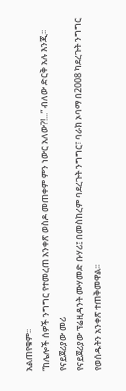አልጠየቁም፡፡
“ከሌሎች ሰዎች ንግግር የተመረጠ አንቀጽ ወስዶ መጠቀም ምን ነውር አለው?!...” ብለው ድርቅ አሉ እንጂ፡፡
የናይጀሪያው መሪ
የናይጀሪያው ፕሬዚዳንት ሙሃመድ ቡሃሪ፤ በመስከረም ባደረጉት ንግግር፣ ባራክ ኦባማ በ2008 ካደረጉት ንግግር የወሰዱትን አንቀጽ ተጠቅመዋል፡፡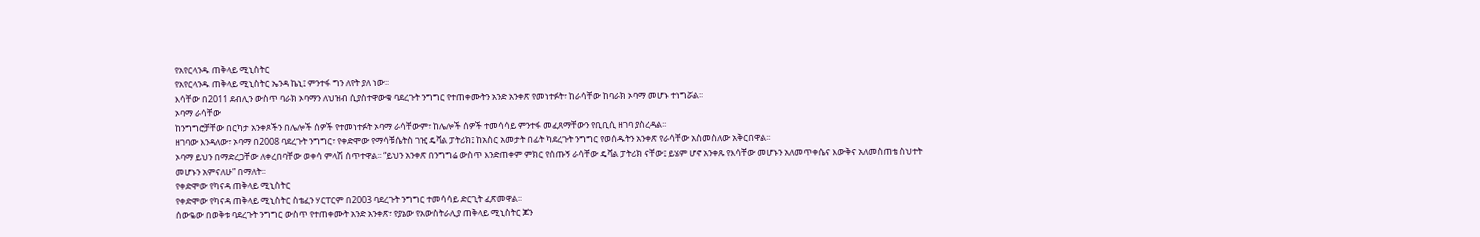የአየርላንዱ ጠቅላይ ሚኒስትር
የአየርላንዱ ጠቅላይ ሚኒስትር ኤንዳ ኬኒ፤ ምንተፋ ግን ለየት ያለ ነው፡፡
እሳቸው በ2011 ደብሊን ውስጥ ባራክ ኦባማን ለህዝብ ሲያስተዋውቁ ባደረጉት ንግግር የተጠቀሙትን አንድ አንቀጽ የመነተፉት፣ ከራሳቸው ከባራክ ኦባማ መሆኑ ተነግሯል፡፡
ኦባማ ራሳቸው
ከንግግሮቻቸው በርካታ አንቀጾችን በሌሎች ሰዎች የተመነተፉት ኦባማ ራሳቸውም፣ ከሌሎች ሰዎች ተመሳሳይ ምንተፋ መፈጸማቸውን የቢቢሲ ዘገባ ያስረዳል፡፡
ዘገባው እንዳለው፣ ኦባማ በ2008 ባደረጉት ንግግር፣ የቀድሞው የማሳቹሴትስ ገዢ ዴቫል ፓትሪክ፤ ከአስር አመታት በፊት ካደረጉት ንግግር የወሰዱትን አንቀጽ የራሳቸው አስመስለው አቅርበዋል፡፡
ኦባማ ይህን በማድረጋቸው ለቀረበባቸው ወቀሳ ምላሽ ሰጥተዋል፡፡ “ይህን አንቀጽ በንግግሬ ውስጥ እንድጠቀም ምክር የሰጡኝ ራሳቸው ዴቫል ፓትሪክ ናቸው፤ ይሄም ሆኖ አንቀጹ የእሳቸው መሆኑን አለመጥቀሴና እውቅና አለመስጠቴ ስህተት መሆኑን አምናለሁ” በማለት፡፡
የቀድሞው የካናዳ ጠቅላይ ሚኒስትር
የቀድሞው የካናዳ ጠቅላይ ሚኒስትር ስቴፈን ሃርፐርም በ2003 ባደረጉት ንግግር ተመሳሳይ ድርጊት ፈጽመዋል፡፡
ሰውዬው በወቅቱ ባደረጉት ንግግር ውስጥ የተጠቀሙት አንድ አንቀጽ፣ የያኔው የአውስትራሊያ ጠቅላይ ሚኒስትር ጆን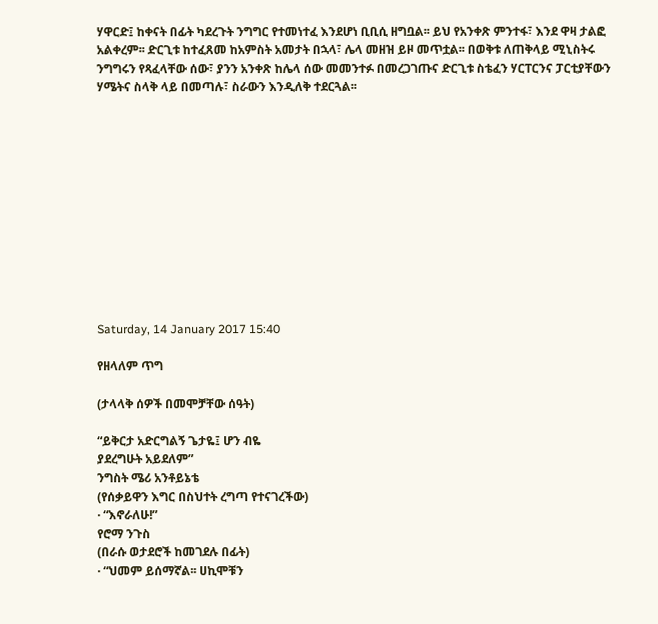ሃዋርድ፤ ከቀናት በፊት ካደረጉት ንግግር የተመነተፈ እንደሆነ ቢቢሲ ዘግቧል፡፡ ይህ የአንቀጽ ምንተፋ፣ እንደ ዋዛ ታልፎ አልቀረም፡፡ ድርጊቱ ከተፈጸመ ከአምስት አመታት በኋላ፣ ሌላ መዘዝ ይዞ መጥቷል፡፡ በወቅቱ ለጠቅላይ ሚኒስትሩ ንግግሩን የጻፈላቸው ሰው፣ ያንን አንቀጽ ከሌላ ሰው መመንተፉ በመረጋገጡና ድርጊቱ ስቴፈን ሃርፐርንና ፓርቲያቸውን ሃሜትና ስላቅ ላይ በመጣሉ፣ ስራውን እንዲለቅ ተደርጓል፡፡












Saturday, 14 January 2017 15:40

የዘላለም ጥግ

(ታላላቅ ሰዎች በመሞቻቸው ሰዓት)

“ይቅርታ አድርግልኝ ጌታዬ፤ ሆን ብዬ
ያደረግሁት አይደለም”
ንግስት ሜሪ አንቶይኔቴ
(የሰቃይዋን እግር በስህተት ረግጣ የተናገረችው)
· “እኖራለሁ!”
የሮማ ንጉስ
(በራሱ ወታደሮች ከመገደሉ በፊት)
· “ህመም ይሰማኛል፡፡ ሀኪሞቹን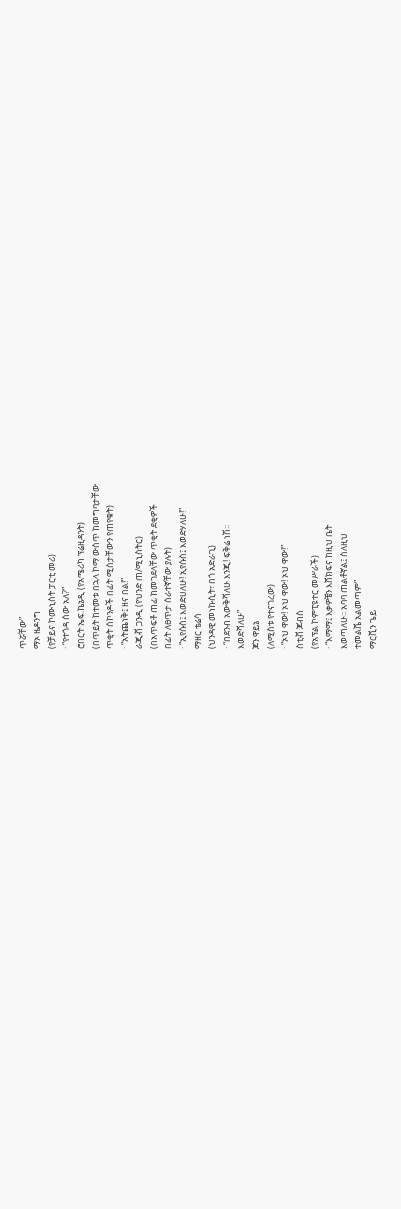ጥሯቸው”
ማኦ ዜዶንግ
(የቻይና ኮሙኒስት ፓርቲ መሪ)
· “የተጎዳ ሰው አለ?”
ሮበርት ኤፍ.ኬኔዲ (የአሜሪካ ፕሬዚዳንት)
(በጥይት ከተመቱ በኋላ ኮማ ውስጥ ከመግባታቸው
ጥቂት ሰኮንዶች በፊት ሚስታቸውን የጠየቁት)
· “አትጨነቅ፤ ዘና በል!”
ራጂቭ ጋንዲ (የህንድ ጠ/ሚኒስትር)
(በአጥፍቶ ጠፊ ከመገደላቸው ጥቂት ደቂዎች
በፊት ለፀጥታ ሰራተኛቸው ያሉት)
· “ኢየሱስ፤ እወድሀለሁ! ኢየሱስ፤ እወድሃለሁ!”
ማዘር ቴሬሳ
(ህንዳዊ መነኩሲት፣ በጎ አድራጊ)
· “በደንብ አውቅሻለሁ እንጂ! ፍቅሬ ነሽ፡፡
እወድሻለሁ”
ጆን ዋይኔ
(ለሚስቱ የተናገረው)
· “ኦህ ዋው! ኦህ ዋው! ኦህ ዋው!”
ስቲቭ ጆብስ
(የአፕል ኮምፒዩተር መሥራች)
· “እማማ፤ እቃዎቼን እሸክፍና ከዚህ ቤት
እወጣለሁ፡፡ አባባ ጠልቶኛል፤ ስለዚህ
ተመልሼ አልመጣም”
ማርቪን ጌይ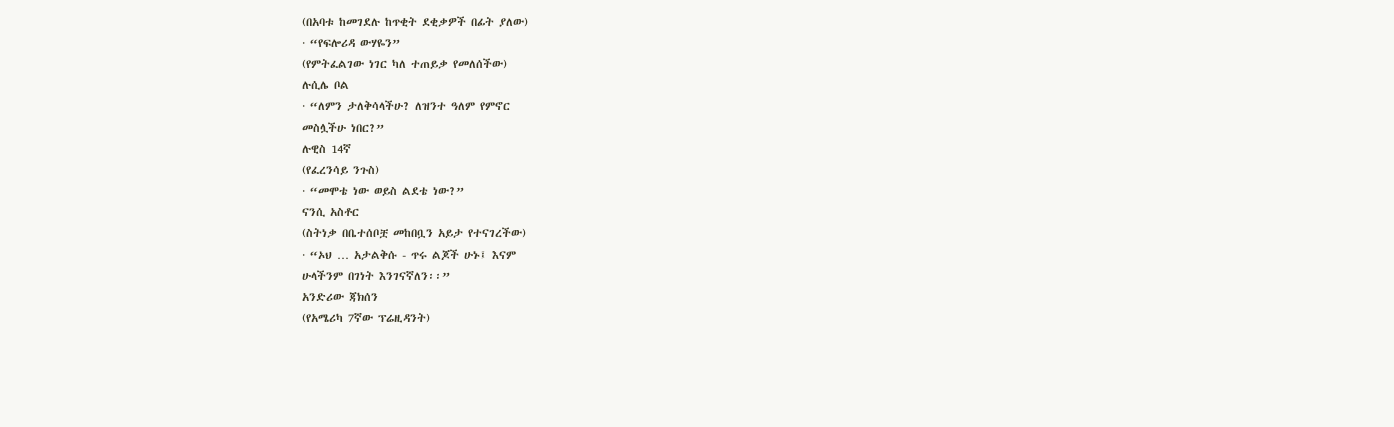(በአባቱ ከመገደሉ ከጥቂት ደቂቃዎች በፊት ያለው)
· “የፍሎሪዳ ውሃዬን”
(የምትፈልገው ነገር ካለ ተጠይቃ የመለሰችው)
ሉሲሌ ቦል
· “ለምን ታለቅሳላችሁ? ለዝንተ ዓለም የምኖር
መስሏችሁ ነበር?”
ሉዊስ 14ኛ
(የፈረንሳይ ንጉስ)
· “መሞቴ ነው ወይስ ልደቴ ነው?”
ናንሲ አስቶር
(ስትነቃ በቤተሰቦቿ መከበቧን አይታ የተናገረችው)
· “ኦህ … አታልቅሱ - ጥሩ ልጆች ሁኑ፤ እናም
ሁላችንም በገነት እንገናኛለን፡፡”
አንድሪው ጃክሰን
(የአሜሪካ 7ኛው ፕሬዚዳንት)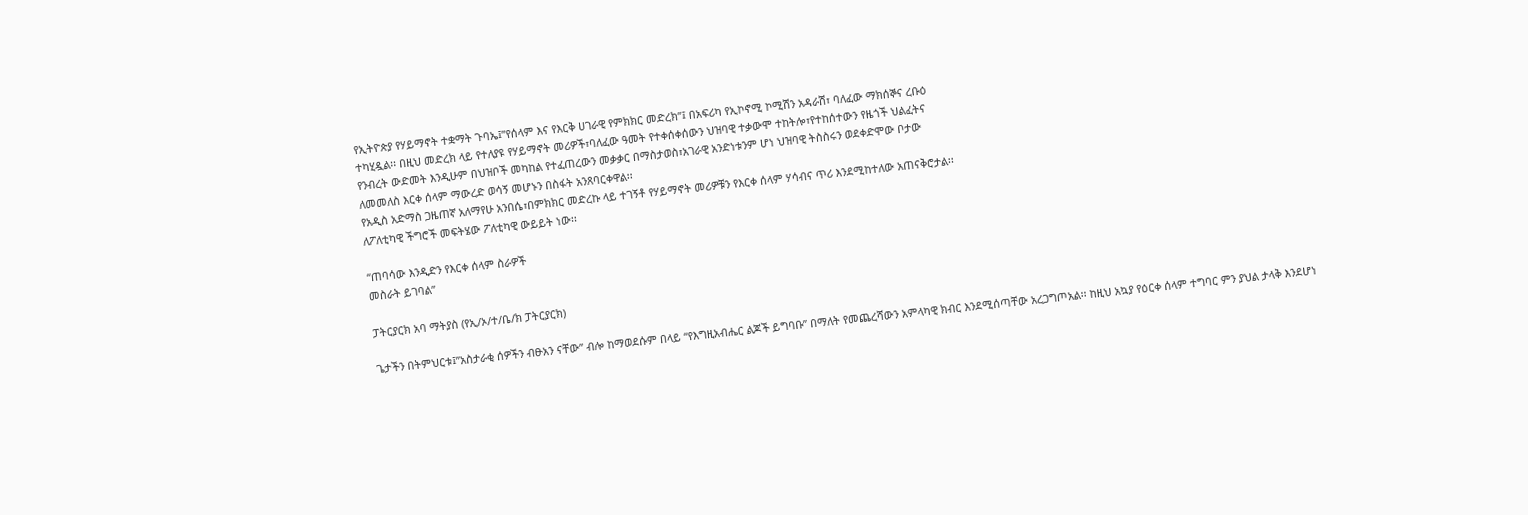የኢትዮጵያ የሃይማኖት ተቋማት ጉባኤ፤”የሰላም እና የእርቅ ሀገራዊ የምክክር መድረክ”፤ በአፍሪካ የኢኮኖሚ ኮሚሽን አዳራሽ፣ ባለፈው ማክሰኞና ረቡዕ
ተካሂዷል፡፡ በዚህ መድረክ ላይ የተለያዩ የሃይማኖት መሪዎች፣ባለፈው ዓመት የተቀሰቀሰውን ህዝባዊ ተቃውሞ ተከትሎ፣የተከሰተውን የዜጎች ህልፈትና
የንብረት ውድመት እንዲሁም በህዝቦች መካከል የተፈጠረውን መቃቃር በማስታወስ፣አገራዊ አንድነቱንም ሆነ ህዝባዊ ትስስሩን ወደቀድሞው ቦታው
ለመመለስ እርቀ ሰላም ማውረድ ወሳኝ መሆኑን በስፋት አንጸባርቀዋል፡፡
የአዲስ አድማስ ጋዜጠኛ አለማየሁ አንበሴ፣በምክክር መድረኩ ላይ ተገኝቶ የሃይማኖት መሪዎቹን የእርቀ ሰላም ሃሳብና ጥሪ እንደሚከተለው አጠናቅሮታል፡፡
ለፖለቲካዊ ችግሮች መፍትሄው ፖለቲካዊ ውይይት ነው፡፡

“ጠባሳው እንዲድን የእርቀ ሰላም ስራዎች
መስራት ይገባል”

ፓትርያርክ አባ ማትያስ (የኢ/ኦ/ተ/ቤ/ክ ፓትርያርክ)

ጌታችን በትምህርቱ፤”አስታራቂ ሰዎችን ብፁአን ናቸው” ብሎ ከማወደሱም በላይ “የእግዚአብሔር ልጆች ይግባቡ” በማለት የመጨረሻውን አምላካዊ ክብር እንደሚሰጣቸው አረጋግጦአል፡፡ ከዚህ አኳያ የዕርቀ ሰላም ተግባር ምን ያህል ታላቅ እንደሆነ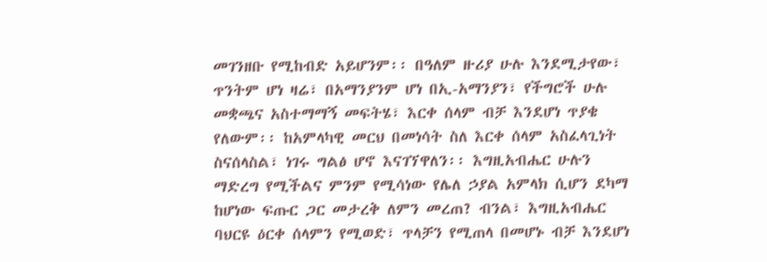መገንዘቡ የሚከብድ አይሆንም፡፡ በዓለም ዙሪያ ሁሉ እንደሚታየው፣ ጥንትም ሆነ ዛሬ፣ በአማንያንም ሆነ በኢ-አማንያን፣ የችግሮች ሁሉ መቋጫና አስተማማኝ መፍትሄ፣ እርቀ ሰላም ብቻ እንደሆነ ጥያቄ የለውም፡፡ ከአምላካዊ መርህ በመነሳት ስለ እርቀ ሰላም አስፈላጊነት ስናሰላስል፣ ነገሩ ግልፅ ሆኖ እናገኘዋለን፡፡ እግዚአብሔር ሁሉን ማድረግ የሚችልና ምንም የሚሳነው የሌለ ኃያል አምላክ ሲሆን ደካማ ከሆነው ፍጡር ጋር መታረቅ ለምን መረጠ? ብንል፣ እግዚአብሔር ባህርዩ ዕርቀ ሰላምን የሚወድ፣ ጥላቻን የሚጠላ በመሆኑ ብቻ እንደሆነ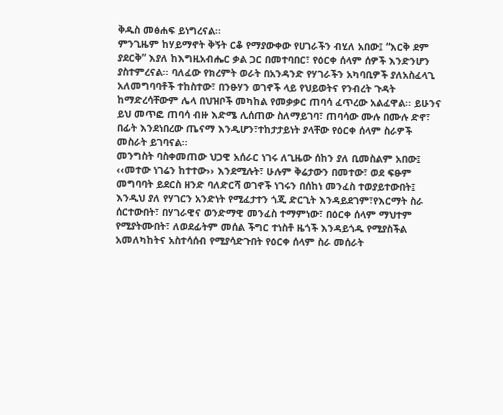ቅዱስ መፅሐፍ ይነግረናል፡፡
ምንጊዜም ከሃይማኖት ቅኝት ርቆ የማያውቀው የሀገራችን ብሂለ አበው፤ “እርቅ ደም ያደርቅ” እያለ ከእግዚአብሔር ቃል ጋር በመተባበር፣ የዕርቀ ሰላም ሰዎች እንድንሆን ያስተምረናል፡፡ ባለፈው የክረምት ወራት በአንዳንድ የሃገራችን አካባቢዎች ያለአስፈላጊ አለመግባባቶች ተከስተው፣ በንፁሃን ወገኖች ላይ የህይወትና የንብረት ጉዳት ከማድረሳቸውም ሌላ በህዝቦች መካከል የመቃቃር ጠባሳ ፈጥረው አልፈዋል፡፡ ይሁንና ይህ መጥፎ ጠባሳ ብዙ እድሜ ሊሰጠው ስለማይገባ፣ ጠባሳው ሙሉ በሙሉ ድኖ፣ በፊት እንደነበረው ጤናማ እንዲሆን፣ተከታታይነት ያላቸው የዕርቀ ሰላም ስራዎች መስራት ይገባናል፡፡
መንግስት ባስቀመጠው ህጋዊ አሰራር ነገሩ ለጊዜው ሰከን ያለ ቢመስልም አበው፤ ‹‹መተው ነገሬን ከተተው›› እንደሚሉት፣ ሁሉም ቅሬታውን በመተው፣ ወደ ፍፁም መግባባት ይደርስ ዘንድ ባለድርሻ ወገኖች ነገሩን በሰከነ መንፈስ ተወያይተውበት፤ እንዲህ ያለ የሃገርን አንድነት የሚፈታተን ጎጂ ድርጊት እንዳይደገም፣የእርማት ስራ ሰርተውበት፣ በሃገራዊና ወንድማዊ መንፈስ ተማምነው፣ በዕርቀ ሰላም ማህተም የሚያትሙበት፣ ለወደፊትም መሰል ችግር ተነስቶ ዜጎች እንዳይጎዱ የሚያስችል አመለካከትና አስተሳሰብ የሚያሳድጉበት የዕርቀ ሰላም ስራ መሰራት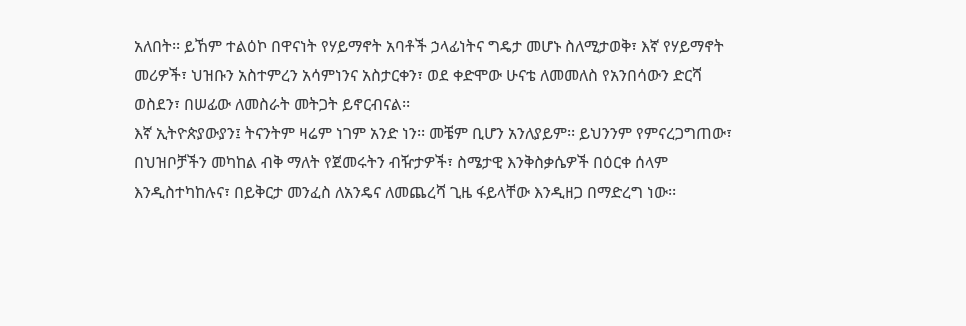አለበት፡፡ ይኸም ተልዕኮ በዋናነት የሃይማኖት አባቶች ኃላፊነትና ግዴታ መሆኑ ስለሚታወቅ፣ እኛ የሃይማኖት መሪዎች፣ ህዝቡን አስተምረን አሳምነንና አስታርቀን፣ ወደ ቀድሞው ሁናቴ ለመመለስ የአንበሳውን ድርሻ ወስደን፣ በሠፊው ለመስራት መትጋት ይኖርብናል፡፡
እኛ ኢትዮጵያውያን፤ ትናንትም ዛሬም ነገም አንድ ነን፡፡ መቼም ቢሆን አንለያይም፡፡ ይህንንም የምናረጋግጠው፣ በህዝቦቻችን መካከል ብቅ ማለት የጀመሩትን ብዥታዎች፣ ስሜታዊ እንቅስቃሴዎች በዕርቀ ሰላም እንዲስተካከሉና፣ በይቅርታ መንፈስ ለአንዴና ለመጨረሻ ጊዜ ፋይላቸው እንዲዘጋ በማድረግ ነው፡፡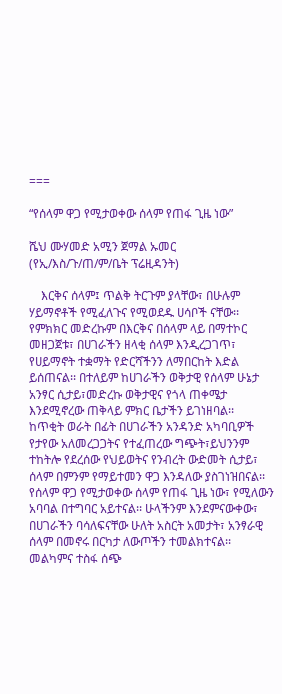===

“የሰላም ዋጋ የሚታወቀው ሰላም የጠፋ ጊዜ ነው”

ሼህ ሙሃመድ አሚን ጀማል ኡመር (የኢ/እስ/ጉ/ጠ/ም/ቤት ፕሬዚዳንት)

    እርቅና ሰላም፤ ጥልቅ ትርጉም ያላቸው፣ በሁሉም ሃይማኖቶች የሚፈለጉና የሚወደዱ ሀሳቦች ናቸው፡፡ የምክክር መድረኩም በእርቅና በሰላም ላይ በማተኮር መዘጋጀቱ፣ በሀገራችን ዘላቂ ሰላም እንዲረጋገጥ፣ የሀይማኖት ተቋማት የድርሻችንን ለማበርከት እድል ይሰጠናል፡፡ በተለይም ከሀገራችን ወቅታዊ የሰላም ሁኔታ አንፃር ሲታይ፣መድረኩ ወቅታዊና የጎላ ጠቀሜታ እንደሚኖረው ጠቅላይ ምክር ቤታችን ይገነዘባል፡፡
ከጥቂት ወራት በፊት በሀገራችን አንዳንድ አካባቢዎች የታየው አለመረጋጋትና የተፈጠረው ግጭት፣ይህንንም ተከትሎ የደረሰው የህይወትና የንብረት ውድመት ሲታይ፣ ሰላም በምንም የማይተመን ዋጋ እንዳለው ያስገነዝበናል፡፡ የሰላም ዋጋ የሚታወቀው ሰላም የጠፋ ጊዜ ነው፣ የሚለውን አባባል በተግባር አይተናል፡፡ ሁላችንም እንደምናውቀው፣ በሀገራችን ባሳለፍናቸው ሁለት አስርት አመታት፣ አንፃራዊ ሰላም በመኖሩ በርካታ ለውጦችን ተመልክተናል፡፡ መልካምና ተስፋ ሰጭ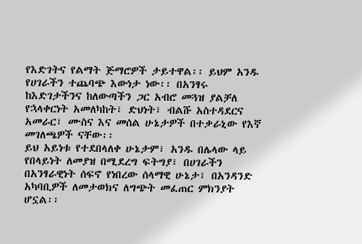የእድገትና የልማት ጅማሮዎች ታይተዋል፡፡ ይህም አንዱ የሀገራችን ተጨባጭ እውነታ ነው፡፡ በአንፃሩ ከእድገታችንና ከለውጣችን ጋር አብሮ መጓዝ ያልቻለ የኋላቀርነት አመለካከት፣ ድህነት፣ ብልሹ አስተዳደርና አመራር፣ ሙስና እና መሰል ሁኔታዎች በተቃራኒው የእኛ መገለጫዎች ናቸው፡፡
ይህ አይነቱ የተደበላለቀ ሁኔታም፣ አንዱ በሌላው ላይ የበላይነት ለመያዝ በሚደረግ ፍትግያ፣ በሀገራችን በአንፃራዊነት ሰፍኖ የነበረው ሰላማዊ ሁኔታ፣ በአንዳንድ አካባቢዎች ለመታወክና ለግጭት መፈጠር ምክንያት ሆኗል፡፡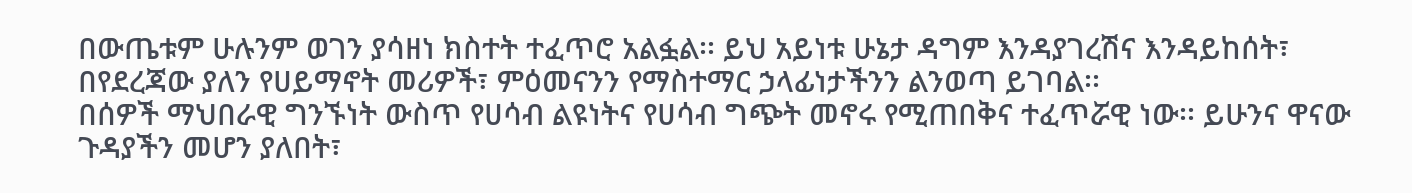በውጤቱም ሁሉንም ወገን ያሳዘነ ክስተት ተፈጥሮ አልፏል፡፡ ይህ አይነቱ ሁኔታ ዳግም እንዳያገረሽና እንዳይከሰት፣ በየደረጃው ያለን የሀይማኖት መሪዎች፣ ምዕመናንን የማስተማር ኃላፊነታችንን ልንወጣ ይገባል፡፡
በሰዎች ማህበራዊ ግንኙነት ውስጥ የሀሳብ ልዩነትና የሀሳብ ግጭት መኖሩ የሚጠበቅና ተፈጥሯዊ ነው፡፡ ይሁንና ዋናው ጉዳያችን መሆን ያለበት፣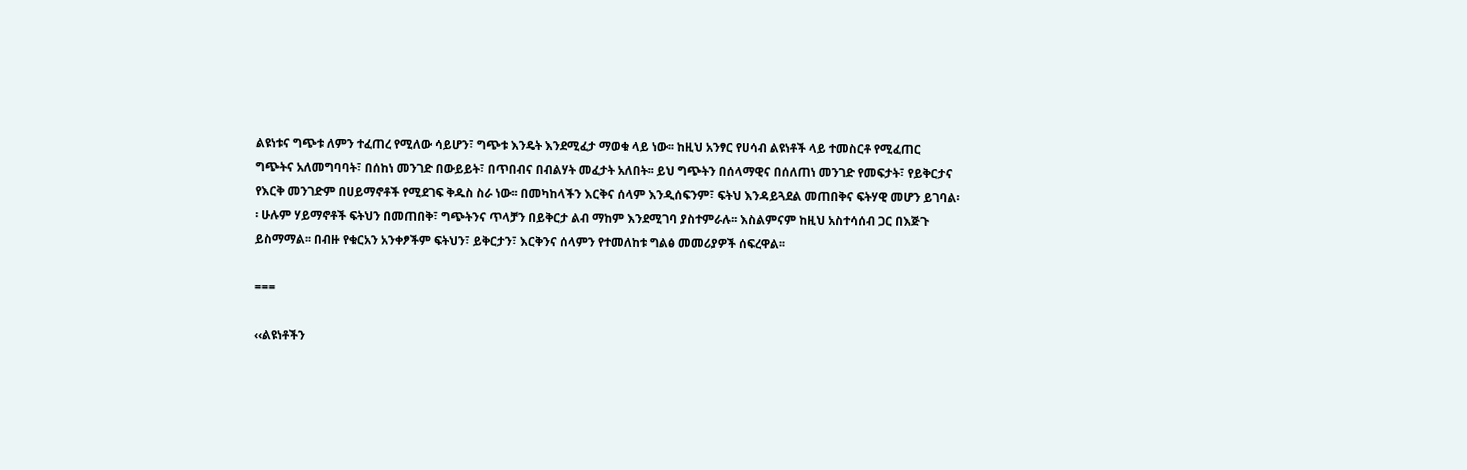ልዩነቱና ግጭቱ ለምን ተፈጠረ የሚለው ሳይሆን፣ ግጭቱ እንዴት እንደሚፈታ ማወቁ ላይ ነው፡፡ ከዚህ አንፃር የሀሳብ ልዩነቶች ላይ ተመስርቶ የሚፈጠር ግጭትና አለመግባባት፣ በሰከነ መንገድ በውይይት፣ በጥበብና በብልሃት መፈታት አለበት፡፡ ይህ ግጭትን በሰላማዊና በሰለጠነ መንገድ የመፍታት፣ የይቅርታና የእርቅ መንገድም በሀይማኖቶች የሚደገፍ ቅዱስ ስራ ነው፡፡ በመካከላችን እርቅና ሰላም እንዲሰፍንም፣ ፍትህ እንዳይጓደል መጠበቅና ፍትሃዊ መሆን ይገባል፡፡ ሁሉም ሃይማኖቶች ፍትህን በመጠበቅ፣ ግጭትንና ጥላቻን በይቅርታ ልብ ማከም እንደሚገባ ያስተምራሉ፡፡ እስልምናም ከዚህ አስተሳሰብ ጋር በእጅጉ ይስማማል፡፡ በብዙ የቁርአን አንቀፆችም ፍትህን፣ ይቅርታን፣ እርቅንና ሰላምን የተመለከቱ ግልፅ መመሪያዎች ሰፍረዋል፡፡

===

‹‹ልዩነቶችን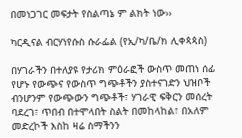በመነጋገር መፍታት የስልጣኔ ም ልክት ነው››

ካርዲናል ብርሃነየሱስ ሱራፌል (የኢ/ካ/ቤ/ክ ሊቀጳጳስ)

በሃገራችን በተለያዩ የታሪክ ምዕራፎች ውስጥ መጠነ ሰፊ የሆኑ የውጭና የውስጥ ግጭቶችን ያስተናገድን ህዝቦች ብንሆንም የውጭውን ግጭቶች፣ ሃገራዊ ፍቅርን መሰረት ባደረገ፣ ጥበብ በተሞላበት ስልት በመከላከል፣ በአለም መድረኮች እስከ ዛሬ ስማችንን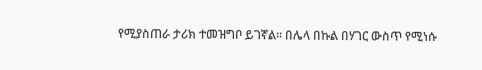የሚያስጠራ ታሪክ ተመዝግቦ ይገኛል፡፡ በሌላ በኩል በሃገር ውስጥ የሚነሱ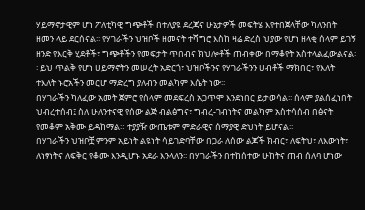ሃይማኖታዊም ሆነ ፖለቲካዊ ግጭቶች በተለያዩ ደረጃና ሁኔታዎች መፍትሄ እየተበጀላቸው ካለንበት ዘመን ላይ ደርሰናል፡፡ የሃገራችን ህዝቦች ዘመናት ተሻግሮ እስከ ዛሬ ድረስ ህያው የሆነ ዘላቂ ሰላም ይገኝ ዘንድ የእርቅ ሂደቶች፣ ግጭቶችን የመፍታት ጥበብና ክህሎቶች ጠብቀው በማቆየት አስተላልፈውልናል፡፡ ይህ ጥልቅ የሆነ ሀይማኖትን መሠረት አድርጎ፣ ህዝቦችንና የሃገራችንን ሀብቶች ማክበር፣ የእለት ተእለት ኑሮአችን መርሆ ማድረግ ያለብን መልካም እሴት ነው፡፡
በሃገራችን ካለፈው አመት ጀምሮ የሰላም መደፍረስ አጋጥሞ እንደነበር ይታወሳል፡፡ ሰላም ያልሰፈነበት ህብረተሰብ፤ ስለ ሁለንተናዊ የሰው ልጅ ብልፅግና፣ ግብረ-ገብነትና መልካም አስተሳሰብ በፅናት የመቆም አቅሙ ይዳከማል። ተያያዥ ውጤቱም ምድራዊና ሰማያዊ ድህነት ይሆናል፡፡
በሃገራችን ህዝቦቿ ምንም አይነት ልዩነት ሳይገድባቸው በጋራ ለሰው ልጆች ክብር፣ ለፍትህ፣ ለእውነት፣ ለነፃነትና ለፍቅር የቆሙ እንዲሆኑ አደራ እንላለን፡፡ በሃገራችን በተከሰተው ሁከትና ጠብ ሰለባ ሆነው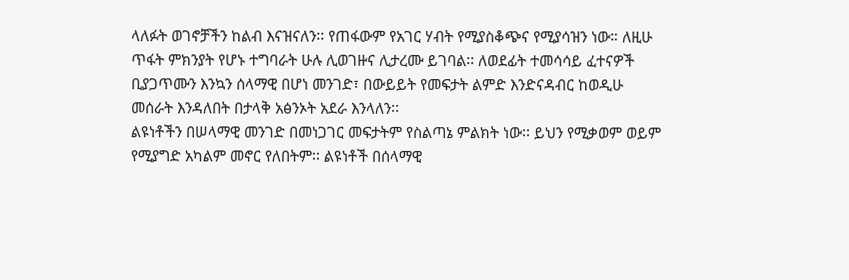ላለፉት ወገኖቻችን ከልብ እናዝናለን፡፡ የጠፋውም የአገር ሃብት የሚያስቆጭና የሚያሳዝን ነው። ለዚሁ ጥፋት ምክንያት የሆኑ ተግባራት ሁሉ ሊወገዙና ሊታረሙ ይገባል፡፡ ለወደፊት ተመሳሳይ ፈተናዎች ቢያጋጥሙን እንኳን ሰላማዊ በሆነ መንገድ፣ በውይይት የመፍታት ልምድ እንድናዳብር ከወዲሁ መሰራት እንዳለበት በታላቅ አፅንኦት አደራ እንላለን፡፡
ልዩነቶችን በሠላማዊ መንገድ በመነጋገር መፍታትም የስልጣኔ ምልክት ነው፡፡ ይህን የሚቃወም ወይም የሚያግድ አካልም መኖር የለበትም፡፡ ልዩነቶች በሰላማዊ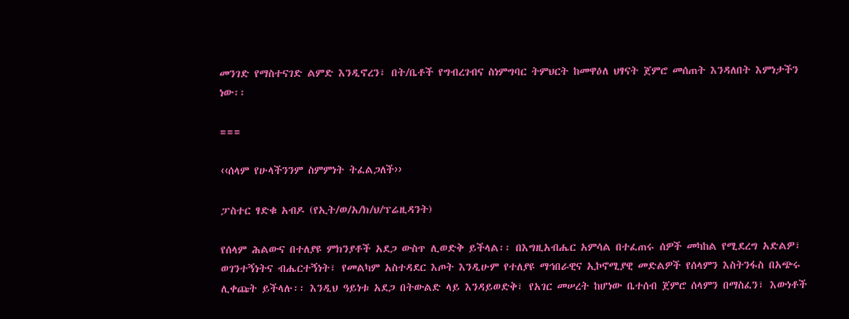መንገድ የማስተናገድ ልምድ እንዲኖረን፣ በት/ቤቶች የግብረገብና ስነምግባር ትምህርት ከመዋዕለ ህፃናት ጀምሮ መሰጠት እንዳለበት እምነታችን ነው፡፡

===

‹‹ሰላም የሁላችንንም ስምምነት ትፈልጋለች››

ፓስተር ፃድቁ አብዶ (የኢት/ወ/አ/ክ/ህ/ፕሬዚዳንት)

የሰላም ሕልውና በተለያዩ ምክንያቶች አደጋ ውስጥ ሊወድቅ ይችላል፡፡ በእግዚአብሔር አምሳል በተፈጠሩ ሰዎች መካከል የሚደረግ አድልዎ፣ ወገንተኝነትና ብሔርተኝነት፣ የመልካም አስተዳደር እጦት እንዲሁም የተለያዩ ማኅበራዊና ኢኮኖሚያዊ መድልዎች የሰላምን እስትንፋስ በአጭሩ ሊቀጩት ይችላሉ፡፡ እንዲህ ዓይነቱ አደጋ በትውልድ ላይ እንዳይወድቅ፣ የአገር መሠረት ከሆነው ቤተሰብ ጀምሮ ሰላምን በማስፈን፣ እውነቶች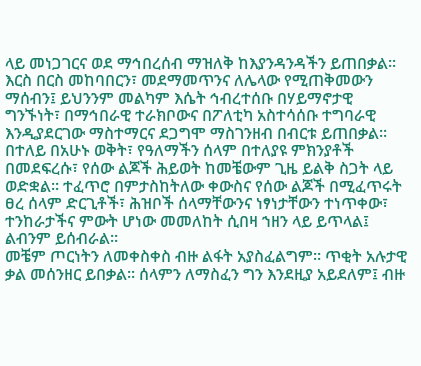ላይ መነጋገርና ወደ ማኅበረሰብ ማዝለቅ ከእያንዳንዳችን ይጠበቃል፡፡
እርስ በርስ መከባበርን፣ መደማመጥንና ለሌላው የሚጠቅመውን ማሰብን፤ ይህንንም መልካም እሴት ኅብረተሰቡ በሃይማኖታዊ ግንኙነት፣ በማኅበራዊ ተራክቦውና በፖለቲካ አስተሳሰቡ ተግባራዊ እንዲያደርገው ማስተማርና ደጋግሞ ማስገንዘብ በብርቱ ይጠበቃል፡፡ በተለይ በአሁኑ ወቅት፣ የዓለማችን ሰላም በተለያዩ ምክንያቶች በመደፍረሱ፣ የሰው ልጆች ሕይወት ከመቼውም ጊዜ ይልቅ ስጋት ላይ ወድቋል፡፡ ተፈጥሮ በምታስከትለው ቀውስና የሰው ልጆች በሚፈጥሩት ፀረ ሰላም ድርጊቶች፣ ሕዝቦች ሰላማቸውንና ነፃነታቸውን ተነጥቀው፣ ተንከራታችና ምውት ሆነው መመለከት ሲበዛ ኀዘን ላይ ይጥላል፤ ልብንም ይሰብራል፡፡
መቼም ጦርነትን ለመቀስቀስ ብዙ ልፋት አያስፈልግም፡፡ ጥቂት አሉታዊ ቃል መሰንዘር ይበቃል፡፡ ሰላምን ለማስፈን ግን እንደዚያ አይደለም፤ ብዙ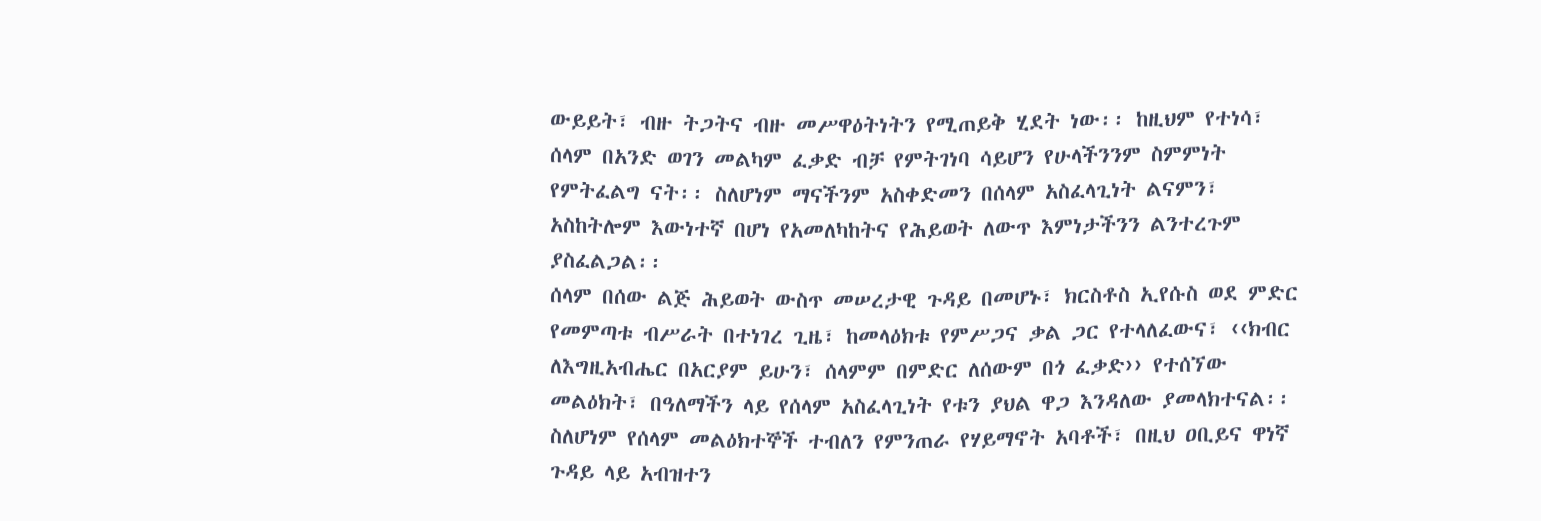ውይይት፣ ብዙ ትጋትና ብዙ መሥዋዕትነትን የሚጠይቅ ሂደት ነው፡፡ ከዚህም የተነሳ፣ ሰላም በአንድ ወገን መልካም ፈቃድ ብቻ የምትገነባ ሳይሆን የሁላችንንም ስምምነት የምትፈልግ ናት፡፡ ስለሆነም ማናችንም አስቀድመን በሰላም አስፈላጊነት ልናምን፣ አስከትሎም እውነተኛ በሆነ የአመለካከትና የሕይወት ለውጥ እምነታችንን ልንተረጉም ያስፈልጋል፡፡
ሰላም በሰው ልጅ ሕይወት ውስጥ መሠረታዊ ጉዳይ በመሆኑ፣ ክርስቶስ ኢየሱስ ወደ ምድር የመምጣቱ ብሥራት በተነገረ ጊዜ፣ ከመላዕክቱ የምሥጋና ቃል ጋር የተላለፈውና፣ ‹‹ክብር ለእግዚአብሔር በአርያም ይሁን፣ ሰላምም በምድር ለሰውም በጎ ፈቃድ›› የተሰኘው መልዕክት፣ በዓለማችን ላይ የሰላም አስፈላጊነት የቱን ያህል ዋጋ እንዳለው ያመላክተናል፡፡ ስለሆነም የሰላም መልዕክተኞች ተብለን የምንጠራ የሃይማኖት አባቶች፣ በዚህ ዐቢይና ዋነኛ ጉዳይ ላይ አብዝተን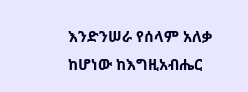እንድንሠራ የሰላም አለቃ ከሆነው ከእግዚአብሔር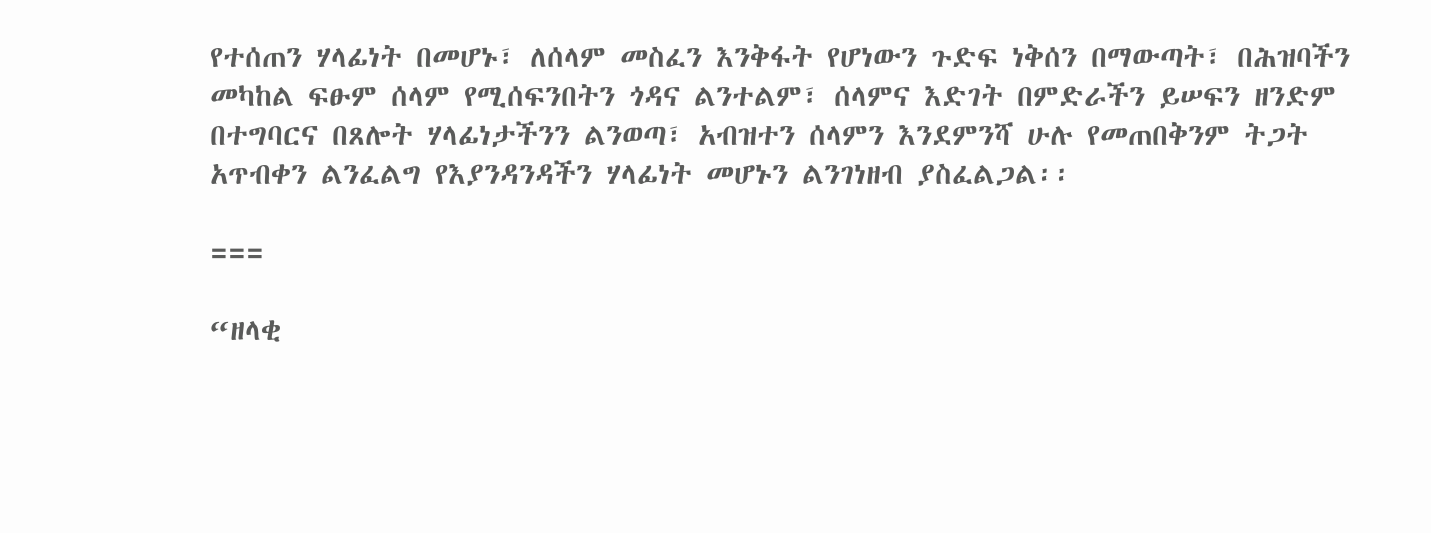የተሰጠን ሃላፊነት በመሆኑ፣ ለሰላም መስፈን እንቅፋት የሆነውን ጉድፍ ነቅሰን በማውጣት፣ በሕዝባችን መካከል ፍፁም ሰላም የሚሰፍንበትን ጎዳና ልንተልም፣ ሰላምና እድገት በምድራችን ይሠፍን ዘንድም በተግባርና በጸሎት ሃላፊነታችንን ልንወጣ፣ አብዝተን ሰላምን እንደምንሻ ሁሉ የመጠበቅንም ትጋት አጥብቀን ልንፈልግ የእያንዳንዳችን ሃላፊነት መሆኑን ልንገነዘብ ያስፈልጋል፡፡

===

“ዘላቂ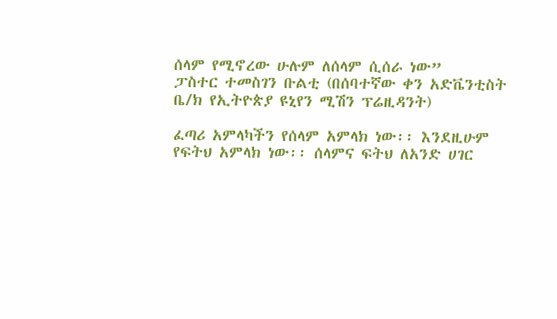ሰላም የሚኖረው ሁሉም ለሰላም ሲሰራ ነው”
ፓስተር ተመስገን ቡልቲ (በሰባተኛው ቀን አድቬንቲስት
ቤ/ክ የኢትዮጵያ ዩኒየን ሚሽን ፕሬዚዳንት)

ፈጣሪ አምላካችን የሰላም አምላክ ነው፡፡ እንደዚሁም የፍትህ አምላክ ነው፡፡ ሰላምና ፍትህ ለአንድ ሀገር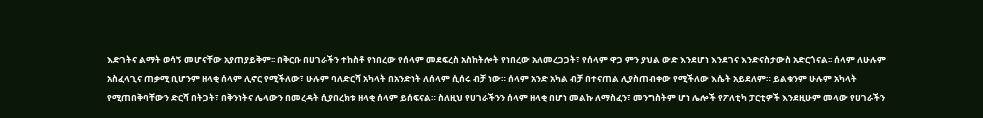እድገትና ልማት ወሳኝ መሆናቸው አያጠያይቅም፡፡ በቅርቡ በሀገራችን ተከስቶ የነበረው የሰላም መደፍረስ አስከትሎት የነበረው አለመረጋጋት፣ የሰላም ዋጋ ምን ያህል ውድ እንደሆነ እንደገና እንድናስታውስ አድርጎናል፡፡ ሰላም ለሁሉም አስፈላጊና ጠቃሚ ቢሆንም ዘላቂ ሰላም ሊኖር የሚችለው፣ ሁሉም ባለድርሻ አካላት በአንድነት ለሰላም ሲሰሩ ብቻ ነው። ሰላም አንድ አካል ብቻ በተናጠል ሊያስጠብቀው የሚችለው እሴት አይደለም። ይልቁንም ሁሉም አካላት የሚጠበቅባቸውን ድርሻ በትጋት፣ በቅንነትና ሌላውን በመረዳት ሲያበረክቱ ዘላቂ ሰላም ይሰፍናል። ስለዚህ የሀገራችንን ሰላም ዘላቂ በሆነ መልኩ ለማስፈን፣ መንግስትም ሆነ ሌሎች የፖለቲካ ፓርቲዎች እንደዚሁም መላው የሀገራችን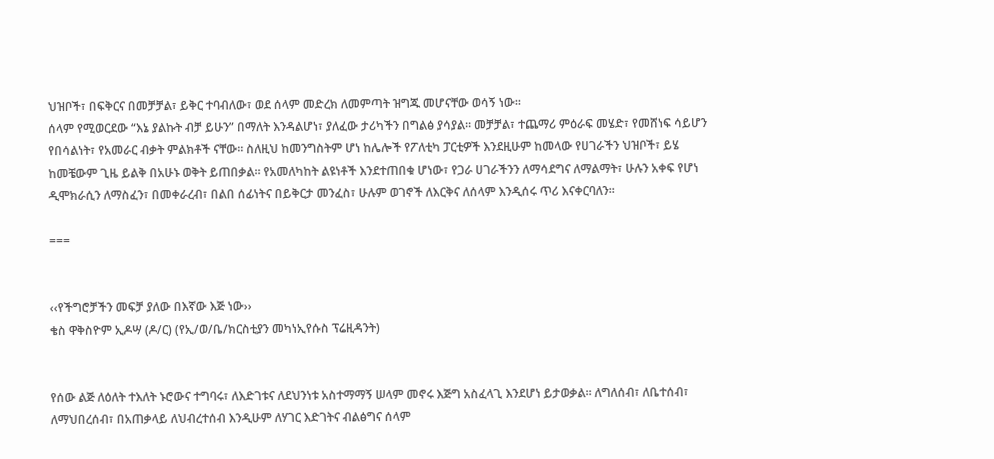ህዝቦች፣ በፍቅርና በመቻቻል፣ ይቅር ተባብለው፣ ወደ ሰላም መድረክ ለመምጣት ዝግጁ መሆናቸው ወሳኝ ነው፡፡
ሰላም የሚወርደው “እኔ ያልኩት ብቻ ይሁን” በማለት እንዳልሆነ፣ ያለፈው ታሪካችን በግልፅ ያሳያል። መቻቻል፣ ተጨማሪ ምዕራፍ መሄድ፣ የመሸነፍ ሳይሆን የበሳልነት፣ የአመራር ብቃት ምልክቶች ናቸው፡፡ ስለዚህ ከመንግስትም ሆነ ከሌሎች የፖለቲካ ፓርቲዎች እንደዚሁም ከመላው የሀገራችን ህዝቦች፣ ይሄ ከመቼውም ጊዜ ይልቅ በአሁኑ ወቅት ይጠበቃል። የአመለካከት ልዩነቶች እንደተጠበቁ ሆነው፣ የጋራ ሀገራችንን ለማሳደግና ለማልማት፣ ሁሉን አቀፍ የሆነ ዲሞክራሲን ለማስፈን፣ በመቀራረብ፣ በልበ ሰፊነትና በይቅርታ መንፈስ፣ ሁሉም ወገኖች ለእርቅና ለሰላም እንዲሰሩ ጥሪ እናቀርባለን፡፡

===


‹‹የችግሮቻችን መፍቻ ያለው በእኛው እጅ ነው››
ቄስ ዋቅስዮም ኢዶሣ (ዶ/ር) (የኢ/ወ/ቤ/ክርስቲያን መካነኢየሱስ ፕሬዚዳንት)


የሰው ልጅ ለዕለት ተእለት ኑሮውና ተግባሩ፣ ለእድገቱና ለደህንነቱ አስተማማኝ ሠላም መኖሩ እጅግ አስፈላጊ እንደሆነ ይታወቃል፡፡ ለግለሰብ፣ ለቤተሰብ፣ ለማህበረሰብ፣ በአጠቃላይ ለህብረተሰብ እንዲሁም ለሃገር እድገትና ብልፅግና ሰላም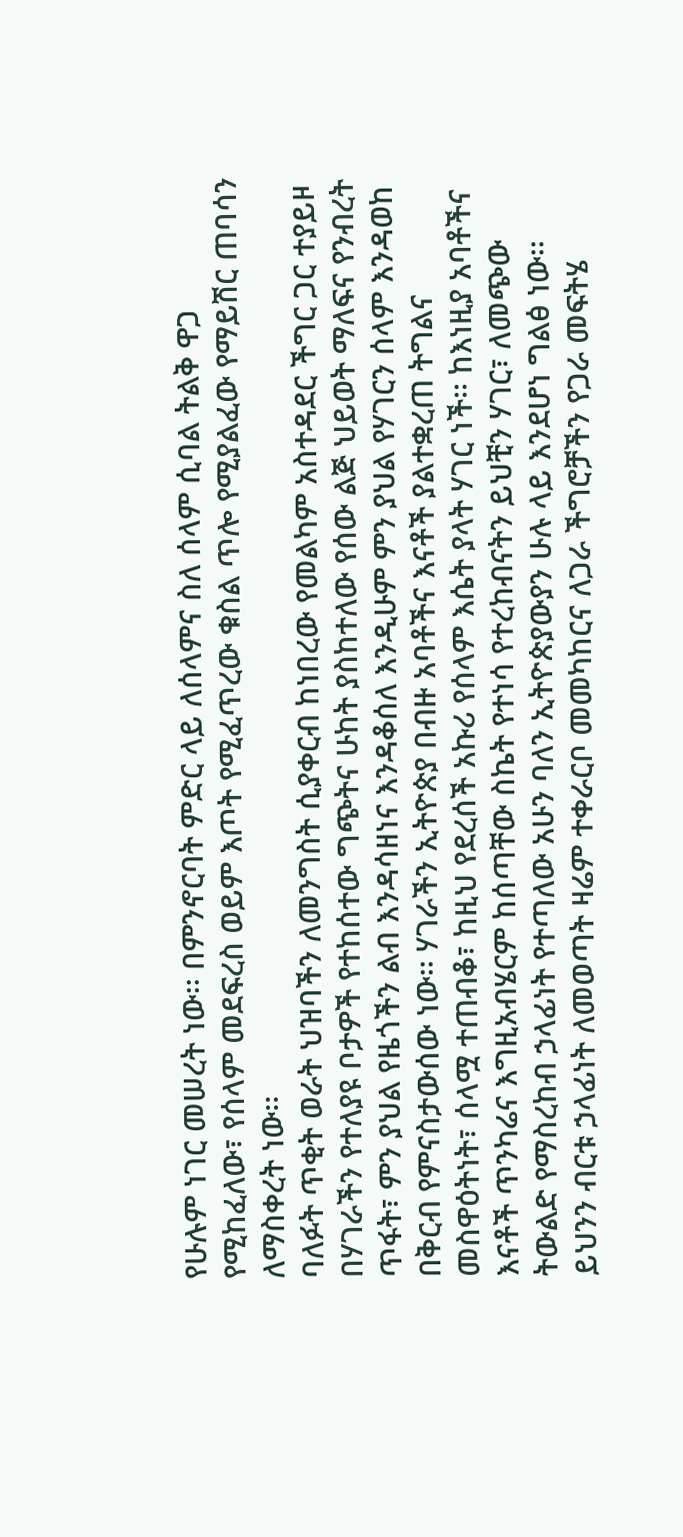የሁሉም ነገር መሠረት ነው፡፡ በምንኖርባት ምድር ላይ ለሰላምና ስለ ሰላም ሲባል ትልቅ ዋጋ የሚከፈለው፣ የሰላም መደፍረስ ወይም እጦት የሚፈጥረው ቁስል ጥሎ የሚያልፈው የማይሽር ጠባሳን ለማስቀረት ነው፡፡
ባለፉት ጥቂት ወራት ህዝባችን ለመንግስት ሲያቀርብ ከነበረው የመልካም አስተዳደር ችግር ጋር ተያይዞ በሃገራችን የተለያዩ ቦታዎች የተከሰተው ግጭትና ሁከት ያስከተለው የሰው ልጅ ህይወት ማለፍና የንብረት ጥፋት፣ ምን ያህል የዜጎችን ልብ እንዳሳዘነና እንዳቆሰለ እንዲሁም ምን ያህል የሃገርን ሰላም እንዳወከ በቅርብ የምናስታውሰው ነው፡፡ ሃገራችን ኢትዮጵያ በብዙ አባቶችና እናቶች ያልተቋረጠ ትግልና መስዋዕትነት፣ ሰላሟ ተጠብቆ፣ ከዚህ የደረሰች አኩሪ የሰላም እሴት ያላት ሃገር ነች፡፡ ከእነዚያ አባቶችና እናቶች ጥንካሬና እግዚአብሄርም ከሰጣቸው ስኬት የተነሳ የተረከብናትን ይህቺን ሃገር፣ ለመጭው ትውልድ የማስረከብ ኃላፊነት የተጣለው አሁን ባለን ኢትዮጵያውያን ሁሉ ላይ እንደሆነ ግልፅ ነው፡፡ ይህንን ብርቱ ኃላፊነት ለመወጣት ዛሬም ተቀራርቦ መመካከርና ለጋራ ችግሮቻችን የጋራ መፍትሄ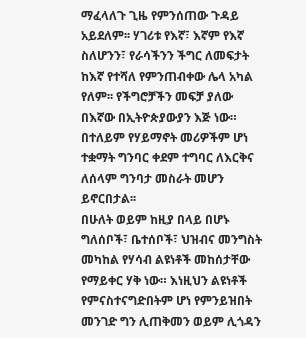ማፈላለጉ ጊዜ የምንሰጠው ጉዳይ አይደለም፡፡ ሃገሪቱ የእኛ፣ እኛም የእኛ ስለሆንን፣ የራሳችንን ችግር ለመፍታት ከእኛ የተሻለ የምንጠብቀው ሌላ አካል የለም፡፡ የችግሮቻችን መፍቻ ያለው በእኛው በኢትዮጵያውያን እጅ ነው። በተለይም የሃይማኖት መሪዎችም ሆነ ተቋማት ግንባር ቀደም ተግባር ለእርቅና ለሰላም ግንባታ መስራት መሆን ይኖርበታል፡፡
በሁለት ወይም ከዚያ በላይ በሆኑ ግለሰቦች፣ ቤተሰቦች፣ ህዝብና መንግስት መካከል የሃሳብ ልዩነቶች መከሰታቸው የማይቀር ሃቅ ነው። እነዚህን ልዩነቶች የምናስተናግድበትም ሆነ የምንይዝበት መንገድ ግን ሊጠቅመን ወይም ሊጎዳን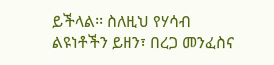ይችላል፡፡ ስለዚህ የሃሳብ ልዩነቶችን ይዘን፣ በረጋ መንፈስና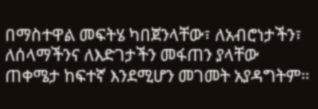በማስተዋል መፍትሄ ካበጀንላቸው፣ ለአብሮነታችን፣ ለሰላማችንና ለእድገታችን መፋጠን ያላቸው ጠቀሜታ ከፍተኛ እንደሚሆን መገመት አያዳግትም።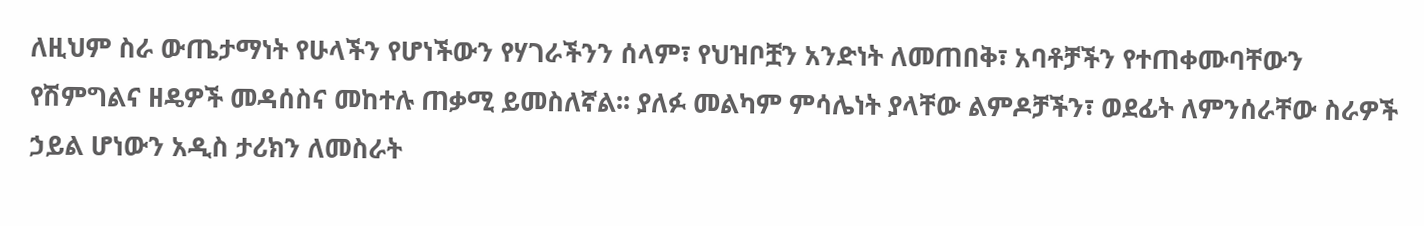ለዚህም ስራ ውጤታማነት የሁላችን የሆነችውን የሃገራችንን ሰላም፣ የህዝቦቿን አንድነት ለመጠበቅ፣ አባቶቻችን የተጠቀሙባቸውን የሽምግልና ዘዴዎች መዳሰስና መከተሉ ጠቃሚ ይመስለኛል፡፡ ያለፉ መልካም ምሳሌነት ያላቸው ልምዶቻችን፣ ወደፊት ለምንሰራቸው ስራዎች ኃይል ሆነውን አዲስ ታሪክን ለመስራት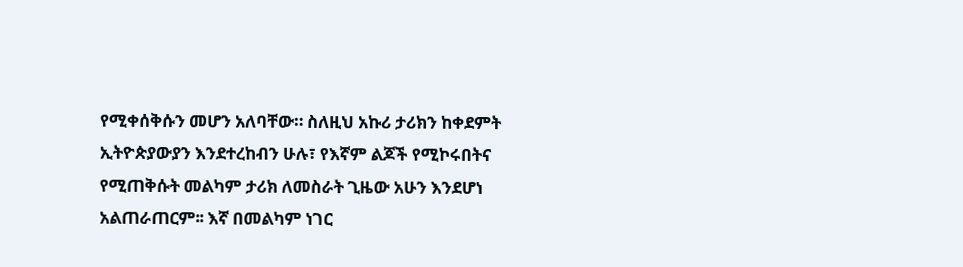የሚቀሰቅሱን መሆን አለባቸው። ስለዚህ አኩሪ ታሪክን ከቀደምት ኢትዮጵያውያን እንደተረከብን ሁሉ፣ የእኛም ልጆች የሚኮሩበትና የሚጠቅሱት መልካም ታሪክ ለመስራት ጊዜው አሁን እንደሆነ አልጠራጠርም፡፡ እኛ በመልካም ነገር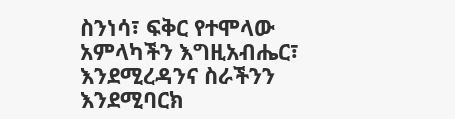ስንነሳ፣ ፍቅር የተሞላው አምላካችን እግዚአብሔር፣ እንደሚረዳንና ስራችንን እንደሚባርክ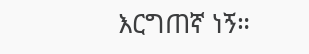እርግጠኛ ነኝ።